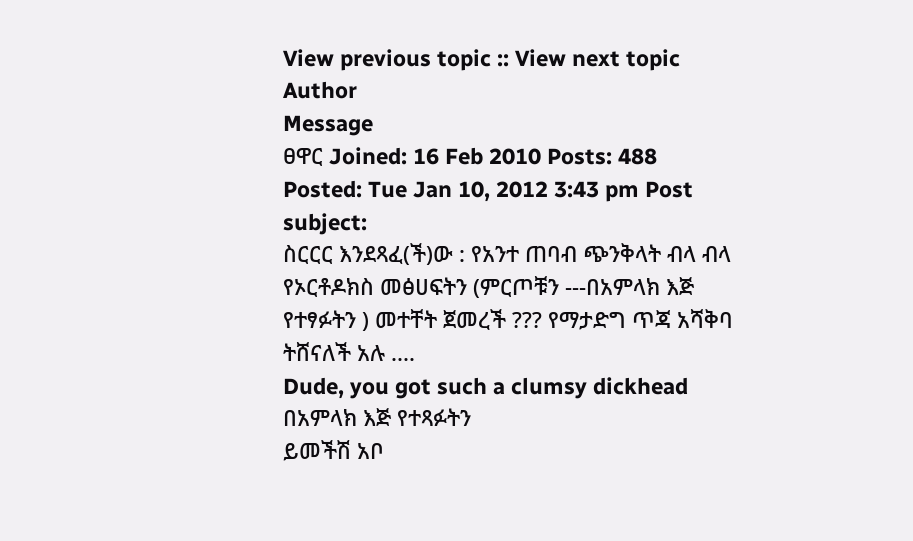View previous topic :: View next topic
Author
Message
ፀዋር Joined: 16 Feb 2010 Posts: 488
Posted: Tue Jan 10, 2012 3:43 pm Post subject:
ስርርር እንደጻፈ(ች)ው : የአንተ ጠባብ ጭንቅላት ብላ ብላ የኦርቶዶክስ መፅሀፍትን (ምርጦቹን ---በአምላክ እጅ የተፃፉትን ) መተቸት ጀመረች ??? የማታድግ ጥጃ አሻቅባ ትሸናለች አሉ ....
Dude, you got such a clumsy dickhead
በአምላክ እጅ የተጻፉትን
ይመችሽ አቦ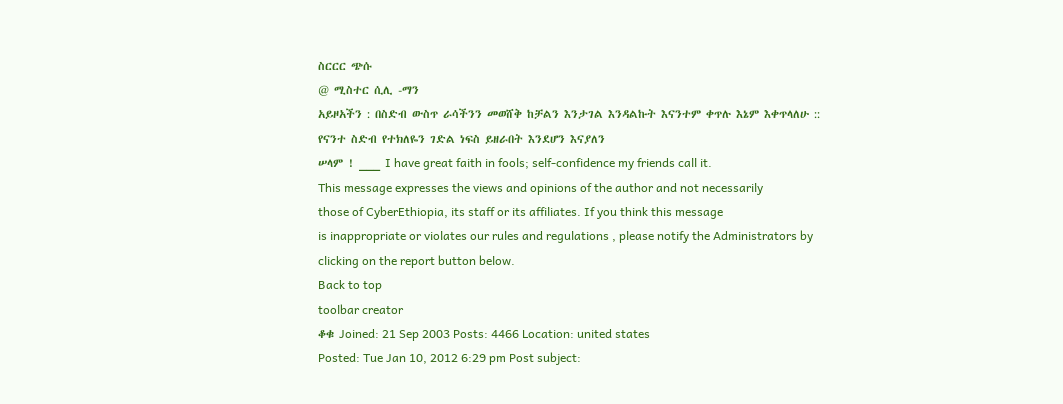ስርርር ጭሱ
@ ሚስተር ሲሊ -ማን
አይዞአችን : በስድብ ውስጥ ራሳችንን መወሸቅ ከቻልን እንታገል እንዳልኩት እናንተም ቀጥሉ እኔም እቀጥላለሁ :: የናንተ ስድብ የተክለዬን ገድል ነፍስ ይዘራበት እንደሆን እናያለን
ሠላም ! ___ I have great faith in fools; self-confidence my friends call it.
This message expresses the views and opinions of the author and not necessarily
those of CyberEthiopia, its staff or its affiliates. If you think this message
is inappropriate or violates our rules and regulations , please notify the Administrators by clicking on the report button below.
Back to top
toolbar creator
ቆቁ Joined: 21 Sep 2003 Posts: 4466 Location: united states
Posted: Tue Jan 10, 2012 6:29 pm Post subject: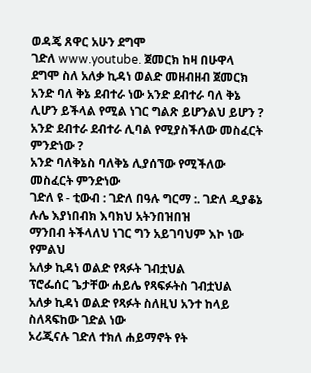ወዳጄ ጸዋር አሁን ደግሞ
ገድለ www.youtube. ጀመርክ ከዛ በሁዋላ ደግሞ ስለ አለቃ ኪዳነ ወልድ መዘብዘብ ጀመርክ
አንድ ባለ ቅኔ ደብተራ ነው አንድ ደብተራ ባለ ቅኔ ሊሆን ይችላል የሚል ነገር ግልጽ ይሆንልህ ይሆን ?
አንድ ደብተራ ደብተራ ሊባል የሚያስችለው መስፈርት ምንድነው ?
አንድ ባለቅኔስ ባለቅኔ ሊያሰኘው የሚችለው መስፈርት ምንድነው
ገድለ ዩ - ቲውብ : ገድለ በዓሉ ግርማ :. ገድለ ዲያቆኔ ሉሌ እያነበብክ እባክህ አትንበዝበዝ
ማንበብ ትችላለህ ነገር ግን አይገባህም እኮ ነው የምልህ
አለቃ ኪዳነ ወልድ የጻፉት ገብቷህል
ፕሮፌሰር ጌታቸው ሐይሌ የጻፍፉትስ ገብቷህል
አለቃ ኪዳነ ወልድ የጻፉት ስለዚህ አንተ ከላይ ስለጻፍከው ገድል ነው
ኦሪጂናሉ ገድለ ተክለ ሐይማኖት የት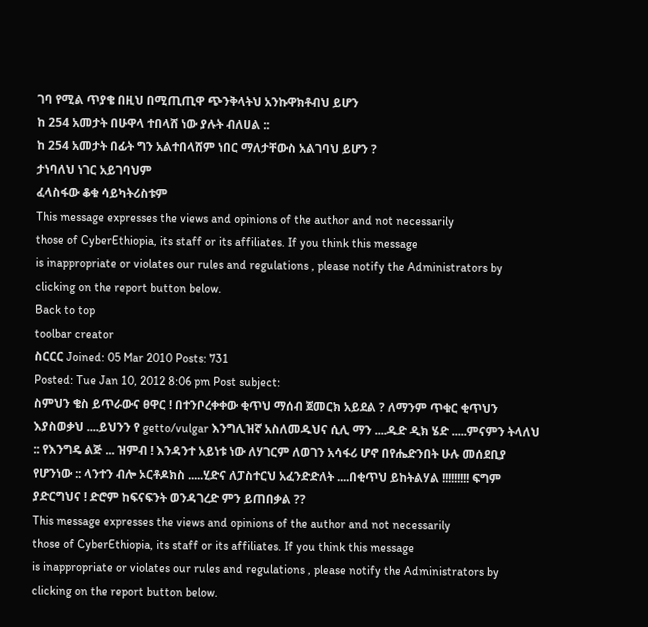ገባ የሚል ጥያቄ በዚህ በሚጢጢዋ ጭንቅላትህ አንኩዋክቶብህ ይሆን
ከ 254 አመታት በሁዋላ ተበላሸ ነው ያሉት ብለሀል ::
ከ 254 አመታት በፊት ግን አልተበላሸም ነበር ማለታቸውስ አልገባህ ይሆን ?
ታነባለህ ነገር አይገባህም
ፈላስፋው ቆቁ ሳይካትሪስቱም
This message expresses the views and opinions of the author and not necessarily
those of CyberEthiopia, its staff or its affiliates. If you think this message
is inappropriate or violates our rules and regulations , please notify the Administrators by clicking on the report button below.
Back to top
toolbar creator
ስርርር Joined: 05 Mar 2010 Posts: 731
Posted: Tue Jan 10, 2012 8:06 pm Post subject:
ስምህን ቄስ ይጥራውና ፀዋር ! በተንቦረቀቀው ቂጥህ ማሰብ ጀመርክ አይደል ? ለማንም ጥቁር ቂጥህን እያስወቃህ ....ይህንን የ getto/vulgar እንግሊዝኛ አስለመዱህና ሲሊ ማን ....ዱድ ዲክ ሄድ .....ምናምን ትላለህ :: የእንግዴ ልጅ ... ዝምብ ! እንዳንተ አይነቱ ነው ለሃገርም ለወገን አሳፋሪ ሆኖ በየሔድንበት ሁሉ መሰደቢያ የሆንነው :: ላንተን ብሎ ኦርቶዶክስ .....ሂድና ለፓስተርህ አፈንድድለት ....በቂጥህ ይከትልሃል !!!!!!!!! ፍግም ያድርግህና ! ድሮም ከፍናፍንት ወንዳገረድ ምን ይጠበቃል ??
This message expresses the views and opinions of the author and not necessarily
those of CyberEthiopia, its staff or its affiliates. If you think this message
is inappropriate or violates our rules and regulations , please notify the Administrators by clicking on the report button below.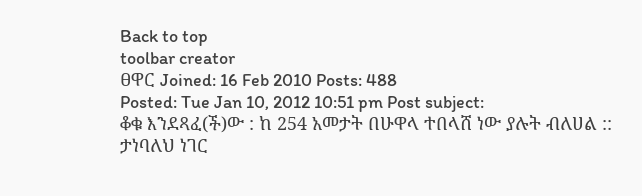Back to top
toolbar creator
ፀዋር Joined: 16 Feb 2010 Posts: 488
Posted: Tue Jan 10, 2012 10:51 pm Post subject:
ቆቁ እንደጻፈ(ች)ው : ከ 254 አመታት በሁዋላ ተበላሸ ነው ያሉት ብለሀል ::
ታነባለህ ነገር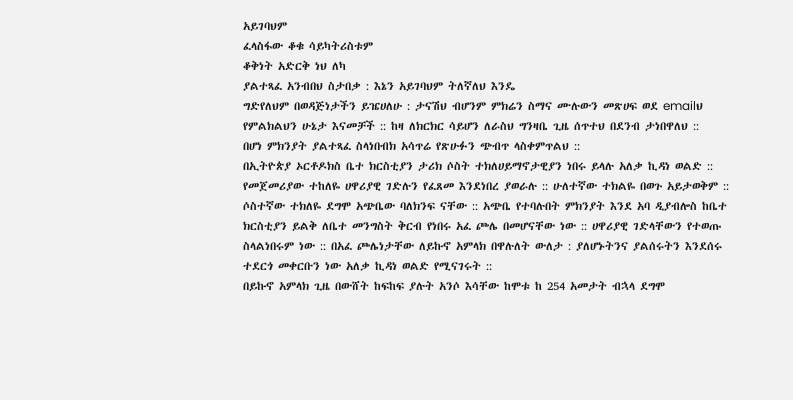አይገባህም
ፈላስፋው ቆቁ ሳይካትሪስቱም
ቆቅነት አድርቅ ነህ ለካ
ያልተጻፈ አንብበህ ስታበቃ : እኔን አይገባህም ትለኛለህ እንዴ
ግድየለህም በወዳጅነታችን ይዤሀለሁ : ታናሽህ ብሆንም ምክሬን ስማና ሙሉውን መጽሀፍ ወደ emailህ የምልክልህን ሁኔታ እናመቻች :: ከዛ ለክርክር ሳይሆን ለራስህ ግንዛቤ ጊዜ ሰጥተህ በደንብ ታነበዋለህ ::
በሆነ ምክንያት ያልተጻፈ ስላነበብክ አሳጥሬ የጽሁፉን ጭብጥ ላስቀምጥልህ ::
በኢትዮጵያ ኦርቶዶክስ ቤተ ክርስቲያን ታሪክ ሶስት ተክለሀይማኖታዊያን ነበሩ ይላሉ አለቃ ኪዳነ ወልድ :: የመጀመሪያው ተከለዬ ሀዋሪያዊ ገድሉን የፈጸመ እንደነበረ ያወራሉ :: ሁለተኛው ተክልዬ በወጉ አይታወቅም :: ሶስተኛው ተክለዬ ደግሞ አጭቤው ባለክንፍ ናቸው :: አጭቤ የተባሉበት ምክንያት እንደ አባ ዲያብሎስ ከቤተ ክርስቲያን ይልቅ ለቤተ መንግስት ቅርብ የነበሩ አፈ ጮሌ በመሆናቸው ነው :: ሀዋሪያዊ ገድላቸውን የተወጡ ስላልነበሩም ነው :: በአፈ ጮሌነታቸው ለይኩኖ አምላክ በዋሉለት ውለታ : ያለሆኑትንና ያልሰሩትን እንደሰሩ ተደርጎ መቀርቡን ነው አለቃ ኪዳነ ወልድ የሚናገሩት ::
በይኩኖ አምላክ ጊዜ በውሸት ከፍከፍ ያሉት አንሶ እሳቸው ከሞቱ ከ 254 አመታት ብኋላ ደግሞ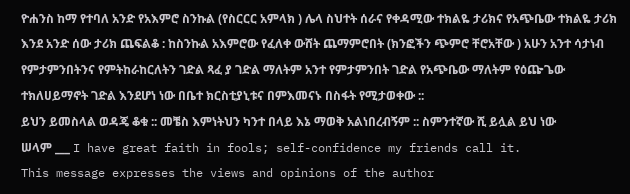ዮሐንስ ከማ የተባለ አንድ የአእምሮ ስንኩል (የስርርር አምላክ ) ሌላ ስህተት ሰራና የቀዳሚው ተክልዬ ታሪክና የአጭቤው ተክልዬ ታሪክ እንደ አንድ ሰው ታሪክ ጨፍልቆ : ከስንኩል አእምሮው የፈለቀ ውሸት ጨማምሮበት (ክንፎችን ጭምሮ ቸሮአቸው ) አሁን አንተ ሳታነብ የምታምንበትንና የምትከራከርለትን ገድል ጻፈ ያ ገድል ማለትም አንተ የምታምንበት ገድል የአጭቤው ማለትም የዕጬጌው ተክለሀይማኖት ገድል እንደሆነ ነው በቤተ ክርስቲያኒቱና በምእመናኑ በስፋት የሚታወቀው ::
ይህን ይመስላል ወዳጄ ቆቁ :: መቼስ እምነትህን ካንተ በላይ እኔ ማወቅ አልነበረብኝም :: ስምንተኛው ሺ ይሏል ይህ ነው
ሠላም ___ I have great faith in fools; self-confidence my friends call it.
This message expresses the views and opinions of the author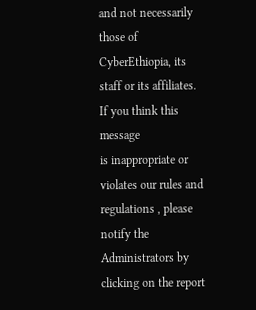and not necessarily
those of CyberEthiopia, its staff or its affiliates. If you think this message
is inappropriate or violates our rules and regulations , please notify the Administrators by clicking on the report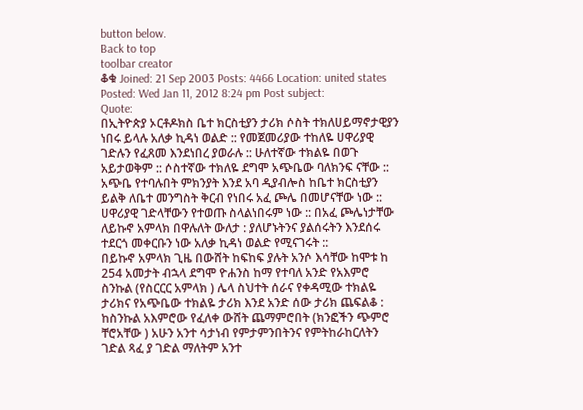button below.
Back to top
toolbar creator
ቆቁ Joined: 21 Sep 2003 Posts: 4466 Location: united states
Posted: Wed Jan 11, 2012 8:24 pm Post subject:
Quote:
በኢትዮጵያ ኦርቶዶክስ ቤተ ክርስቲያን ታሪክ ሶስት ተክለሀይማኖታዊያን ነበሩ ይላሉ አለቃ ኪዳነ ወልድ :: የመጀመሪያው ተከለዬ ሀዋሪያዊ ገድሉን የፈጸመ እንደነበረ ያወራሉ :: ሁለተኛው ተክልዬ በወጉ አይታወቅም :: ሶስተኛው ተክለዬ ደግሞ አጭቤው ባለክንፍ ናቸው :: አጭቤ የተባሉበት ምክንያት እንደ አባ ዲያብሎስ ከቤተ ክርስቲያን ይልቅ ለቤተ መንግስት ቅርብ የነበሩ አፈ ጮሌ በመሆናቸው ነው :: ሀዋሪያዊ ገድላቸውን የተወጡ ስላልነበሩም ነው :: በአፈ ጮሌነታቸው ለይኩኖ አምላክ በዋሉለት ውለታ : ያለሆኑትንና ያልሰሩትን እንደሰሩ ተደርጎ መቀርቡን ነው አለቃ ኪዳነ ወልድ የሚናገሩት ::
በይኩኖ አምላክ ጊዜ በውሸት ከፍከፍ ያሉት አንሶ እሳቸው ከሞቱ ከ 254 አመታት ብኋላ ደግሞ ዮሐንስ ከማ የተባለ አንድ የአእምሮ ስንኩል (የስርርር አምላክ ) ሌላ ስህተት ሰራና የቀዳሚው ተክልዬ ታሪክና የአጭቤው ተክልዬ ታሪክ እንደ አንድ ሰው ታሪክ ጨፍልቆ : ከስንኩል አእምሮው የፈለቀ ውሸት ጨማምሮበት (ክንፎችን ጭምሮ ቸሮአቸው ) አሁን አንተ ሳታነብ የምታምንበትንና የምትከራከርለትን ገድል ጻፈ ያ ገድል ማለትም አንተ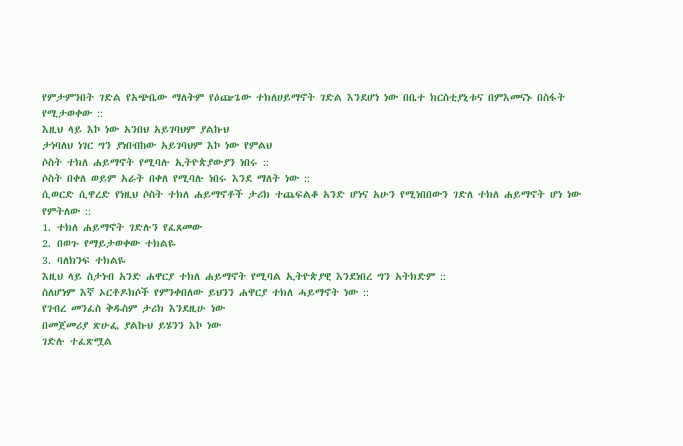የምታምንበት ገድል የአጭቤው ማለትም የዕጬጌው ተክለሀይማኖት ገድል እንደሆነ ነው በቤተ ክርስቲያኒቱና በምእመናኑ በስፋት የሚታወቀው ::
እዚህ ላይ እኮ ነው አንበህ አይገባህም ያልኩህ
ታነባለህ ነገር ግን ያነበብከው አይገባህም እኮ ነው የምልህ
ሶስት ተክለ ሐይማኖት የሚባሉ ኢትዮጵያውያን ነበሩ ::
ሶስት በቀለ ወይም አራት በቀለ የሚባሉ ነበሩ እንደ ማለት ነው ::
ሲወርድ ሲዋረድ የነዚህ ሶስት ተክለ ሐይማኖቶች ታሪክ ተጨፍልቆ አንድ ሆነና አሁን የሚነበበውን ገድለ ተክለ ሐይማኖት ሆነ ነው የምትለው ::
1. ተክለ ሐይማኖት ገድሉን የፈጸመው
2. በወጉ የማይታወቀው ተክልዬ
3. ባለክንፍ ተክልዬ
እዚህ ላይ ስታነብ አንድ ሐዋርያ ተክለ ሐይማኖት የሚባል ኢትዮጵያዊ እንደነበረ ግን አትክድም ::
ስለሆነም እኛ ኦርቶዶክሶች የምንቀበለው ይህንን ሐዋርያ ተክለ ሓይማኖት ነው ::
የገብረ መንፈስ ቅዱስም ታሪክ እንደዚሁ ነው
በመጀመሪያ ጽሁፌ ያልኩህ ይሄንን እኮ ነው
ገድሉ ተፈጽሟል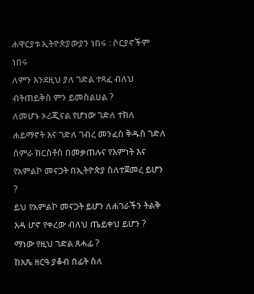ሐዋርያቱ ኢትዮጵያውያን ነበሩ : ሶርያኖችም ነበሩ
ለምን እንደዚህ ያለ ገድል ተጻፈ ብለህ ብትጠይቅስ ምን ይመስልሀል ?
ለመሆኑ ኦሪጂናል የሆነው ገድለ ተክለ ሐይማኖት እና ገድለ ገብረ መንፈስ ቅዱስ ገድለ ሰምራ ክርስቶስ በመቃጠሉና የእምነት እና የአምልኮ መናጋት በኢትዮጵያ ስለተጀመረ ይሆን ?
ይህ የአምልኮ መናጋት ይሆን ለሐገራችን ትልቅ እዳ ሆኖ የቀረው ብለህ ጤይቀህ ይሆን ?
ማነው የዚህ ገድል ጸሓፊ ?
ከአጼ ዘርዓ ያቆብ በፊት ስለ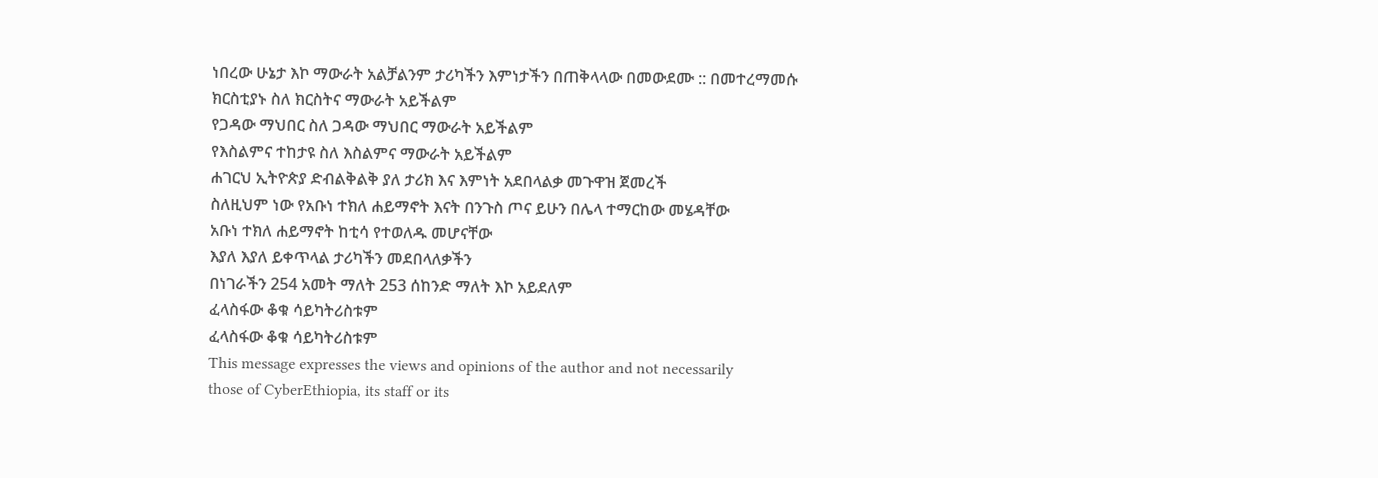ነበረው ሁኔታ እኮ ማውራት አልቻልንም ታሪካችን እምነታችን በጠቅላላው በመውደሙ :: በመተረማመሱ
ክርስቲያኑ ስለ ክርስትና ማውራት አይችልም
የጋዳው ማህበር ስለ ጋዳው ማህበር ማውራት አይችልም
የእስልምና ተከታዩ ስለ እስልምና ማውራት አይችልም
ሐገርህ ኢትዮጵያ ድብልቅልቅ ያለ ታሪክ እና እምነት አደበላልቃ መጉዋዝ ጀመረች
ስለዚህም ነው የአቡነ ተክለ ሐይማኖት እናት በንጉስ ጦና ይሁን በሌላ ተማርከው መሄዳቸው
አቡነ ተክለ ሐይማኖት ከቲሳ የተወለዱ መሆናቸው
እያለ እያለ ይቀጥላል ታሪካችን መደበላለቃችን
በነገራችን 254 አመት ማለት 253 ሰከንድ ማለት እኮ አይደለም
ፈላስፋው ቆቁ ሳይካትሪስቱም
ፈላስፋው ቆቁ ሳይካትሪስቱም
This message expresses the views and opinions of the author and not necessarily
those of CyberEthiopia, its staff or its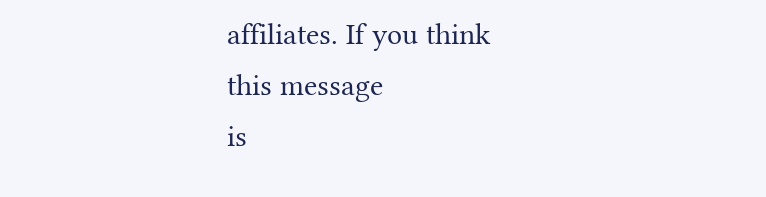affiliates. If you think this message
is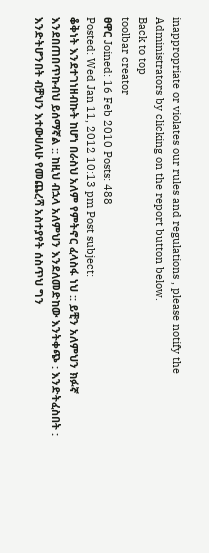inappropriate or violates our rules and regulations , please notify the Administrators by clicking on the report button below.
Back to top
toolbar creator
ፀዋር Joined: 16 Feb 2010 Posts: 488
Posted: Wed Jan 11, 2012 10:13 pm Post subject:
ቆቅነት እንደተገነዘብኩት ከሆነ በራስህ አለም የምትኖር ፈላስፋ ነህ :: ይቺን አለምህን ክፉኛ እንደበጠበጥኩብህ ይሰማኛል :: ከዚህ ብኋላ አለምህን እንደለመድከው እንትቀጭ : እንድትፈስበት : እንድትሆንበት ብቻህን እተውሀለሁ የመጨረሻ አስተያየት ሰስጥህ ግን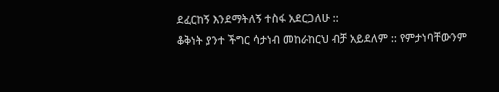ደፈርከኝ እንደማትለኝ ተስፋ አደርጋለሁ ::
ቆቅነት ያንተ ችግር ሳታነብ መከራከርህ ብቻ አይደለም :: የምታነባቸውንም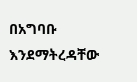በአግባቡ እንደማትረዳቸው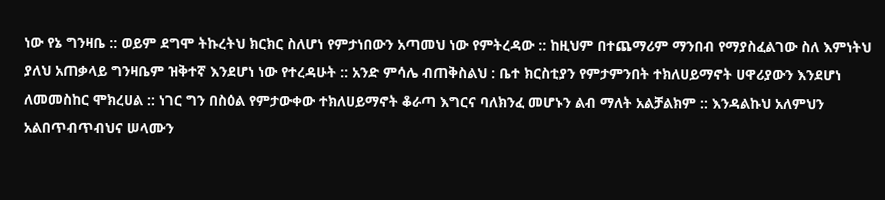ነው የኔ ግንዛቤ :: ወይም ደግሞ ትኩረትህ ክርክር ስለሆነ የምታነበውን አጣመህ ነው የምትረዳው :: ከዚህም በተጨማሪም ማንበብ የማያስፈልገው ስለ እምነትህ ያለህ አጠቃላይ ግንዛቤም ዝቅተኛ እንደሆነ ነው የተረዳሁት :: አንድ ምሳሌ ብጠቅስልህ : ቤተ ክርስቲያን የምታምንበት ተክለሀይማኖት ሀዋሪያውን እንደሆነ ለመመስከር ሞክረሀል :: ነገር ግን በስዕል የምታውቀው ተክለሀይማኖት ቆራጣ እግርና ባለክንፈ መሆኑን ልብ ማለት አልቻልክም :: እንዳልኩህ አለምህን አልበጥብጥብህና ሠላሙን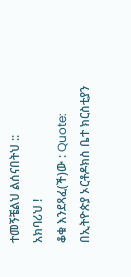ተመኝቼልህ ልሰናበትህ ::
አክባሪህ !
ቆቁ እንደጻፈ(ች)ው : Quote:
በኢትዮጵያ ኦርቶዶክስ ቤተ ክርስቲያን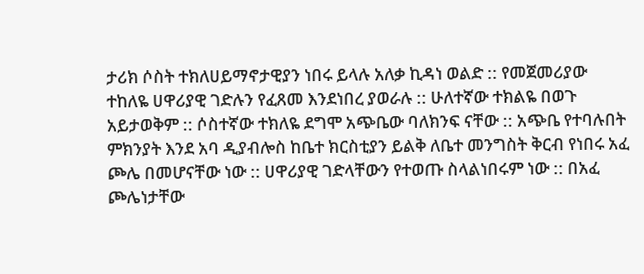ታሪክ ሶስት ተክለሀይማኖታዊያን ነበሩ ይላሉ አለቃ ኪዳነ ወልድ :: የመጀመሪያው ተከለዬ ሀዋሪያዊ ገድሉን የፈጸመ እንደነበረ ያወራሉ :: ሁለተኛው ተክልዬ በወጉ አይታወቅም :: ሶስተኛው ተክለዬ ደግሞ አጭቤው ባለክንፍ ናቸው :: አጭቤ የተባሉበት ምክንያት እንደ አባ ዲያብሎስ ከቤተ ክርስቲያን ይልቅ ለቤተ መንግስት ቅርብ የነበሩ አፈ ጮሌ በመሆናቸው ነው :: ሀዋሪያዊ ገድላቸውን የተወጡ ስላልነበሩም ነው :: በአፈ ጮሌነታቸው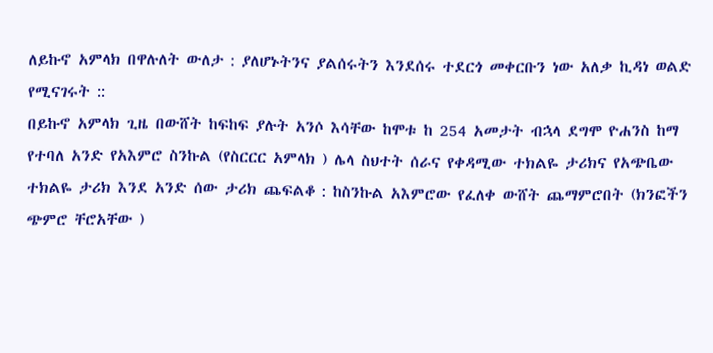ለይኩኖ አምላክ በዋሉለት ውለታ : ያለሆኑትንና ያልሰሩትን እንደሰሩ ተደርጎ መቀርቡን ነው አለቃ ኪዳነ ወልድ የሚናገሩት ::
በይኩኖ አምላክ ጊዜ በውሸት ከፍከፍ ያሉት አንሶ እሳቸው ከሞቱ ከ 254 አመታት ብኋላ ደግሞ ዮሐንስ ከማ የተባለ አንድ የአእምሮ ስንኩል (የስርርር አምላክ ) ሌላ ስህተት ሰራና የቀዳሚው ተክልዬ ታሪክና የአጭቤው ተክልዬ ታሪክ እንደ አንድ ሰው ታሪክ ጨፍልቆ : ከስንኩል አእምሮው የፈለቀ ውሸት ጨማምሮበት (ክንፎችን ጭምሮ ቸሮአቸው )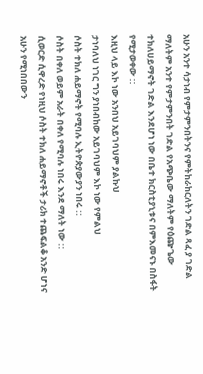አሁን አንተ ሳታነብ የምታምንበትንና የምትከራከርለትን ገድል ጻፈ ያ ገድል ማለትም አንተ የምታምንበት ገድል የአጭቤው ማለትም የዕጬጌው ተክለሀይማኖት ገድል እንደሆነ ነው በቤተ ክርስቲያኒቱና በምእመናኑ በስፋት የሚታወቀው ::
እዚህ ላይ እኮ ነው አንበህ አይገባህም ያልኩህ
ታነባለህ ነገር ግን ያነበብከው አይገባህም እኮ ነው የምልህ
ሶስት ተክለ ሐይማኖት የሚባሉ ኢትዮጵያውያን ነበሩ ::
ሶስት በቀለ ወይም አራት በቀለ የሚባሉ ነበሩ እንደ ማለት ነው ::
ሲወርድ ሲዋረድ የነዚህ ሶስት ተክለ ሐይማኖቶች ታሪክ ተጨፍልቆ አንድ ሆነና አሁን የሚነበበውን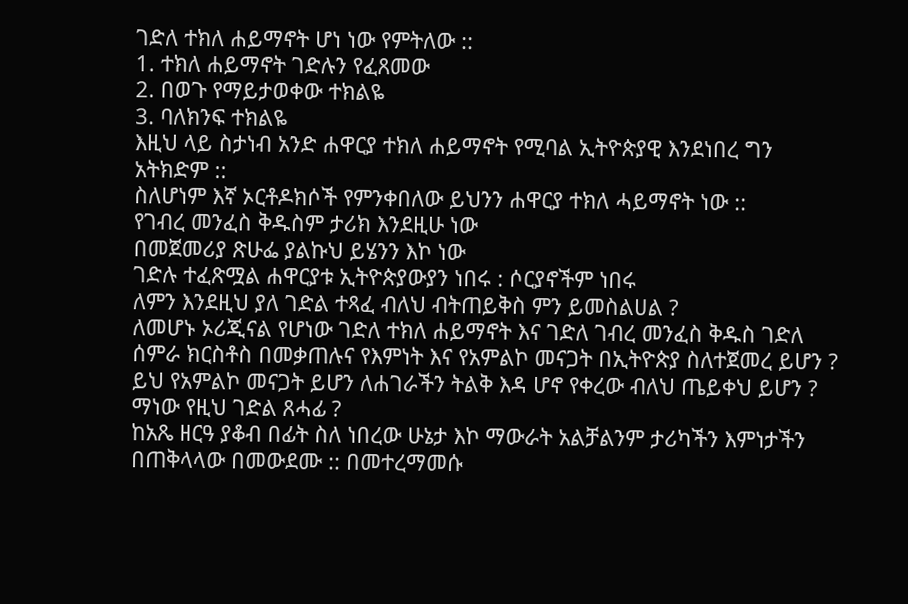ገድለ ተክለ ሐይማኖት ሆነ ነው የምትለው ::
1. ተክለ ሐይማኖት ገድሉን የፈጸመው
2. በወጉ የማይታወቀው ተክልዬ
3. ባለክንፍ ተክልዬ
እዚህ ላይ ስታነብ አንድ ሐዋርያ ተክለ ሐይማኖት የሚባል ኢትዮጵያዊ እንደነበረ ግን አትክድም ::
ስለሆነም እኛ ኦርቶዶክሶች የምንቀበለው ይህንን ሐዋርያ ተክለ ሓይማኖት ነው ::
የገብረ መንፈስ ቅዱስም ታሪክ እንደዚሁ ነው
በመጀመሪያ ጽሁፌ ያልኩህ ይሄንን እኮ ነው
ገድሉ ተፈጽሟል ሐዋርያቱ ኢትዮጵያውያን ነበሩ : ሶርያኖችም ነበሩ
ለምን እንደዚህ ያለ ገድል ተጻፈ ብለህ ብትጠይቅስ ምን ይመስልሀል ?
ለመሆኑ ኦሪጂናል የሆነው ገድለ ተክለ ሐይማኖት እና ገድለ ገብረ መንፈስ ቅዱስ ገድለ ሰምራ ክርስቶስ በመቃጠሉና የእምነት እና የአምልኮ መናጋት በኢትዮጵያ ስለተጀመረ ይሆን ?
ይህ የአምልኮ መናጋት ይሆን ለሐገራችን ትልቅ እዳ ሆኖ የቀረው ብለህ ጤይቀህ ይሆን ?
ማነው የዚህ ገድል ጸሓፊ ?
ከአጼ ዘርዓ ያቆብ በፊት ስለ ነበረው ሁኔታ እኮ ማውራት አልቻልንም ታሪካችን እምነታችን በጠቅላላው በመውደሙ :: በመተረማመሱ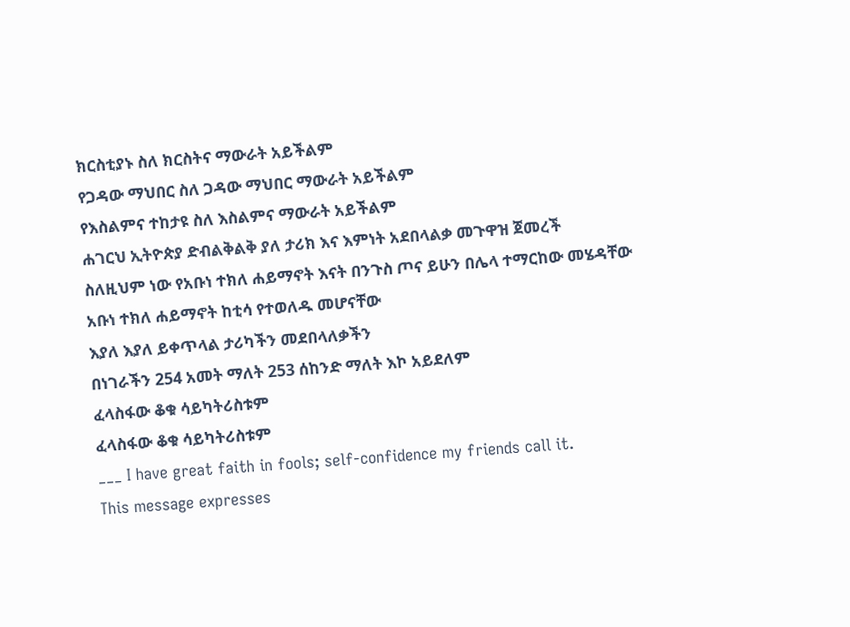ክርስቲያኑ ስለ ክርስትና ማውራት አይችልም
የጋዳው ማህበር ስለ ጋዳው ማህበር ማውራት አይችልም
የእስልምና ተከታዩ ስለ እስልምና ማውራት አይችልም
ሐገርህ ኢትዮጵያ ድብልቅልቅ ያለ ታሪክ እና እምነት አደበላልቃ መጉዋዝ ጀመረች
ስለዚህም ነው የአቡነ ተክለ ሐይማኖት እናት በንጉስ ጦና ይሁን በሌላ ተማርከው መሄዳቸው
አቡነ ተክለ ሐይማኖት ከቲሳ የተወለዱ መሆናቸው
እያለ እያለ ይቀጥላል ታሪካችን መደበላለቃችን
በነገራችን 254 አመት ማለት 253 ሰከንድ ማለት እኮ አይደለም
ፈላስፋው ቆቁ ሳይካትሪስቱም
ፈላስፋው ቆቁ ሳይካትሪስቱም
___ I have great faith in fools; self-confidence my friends call it.
This message expresses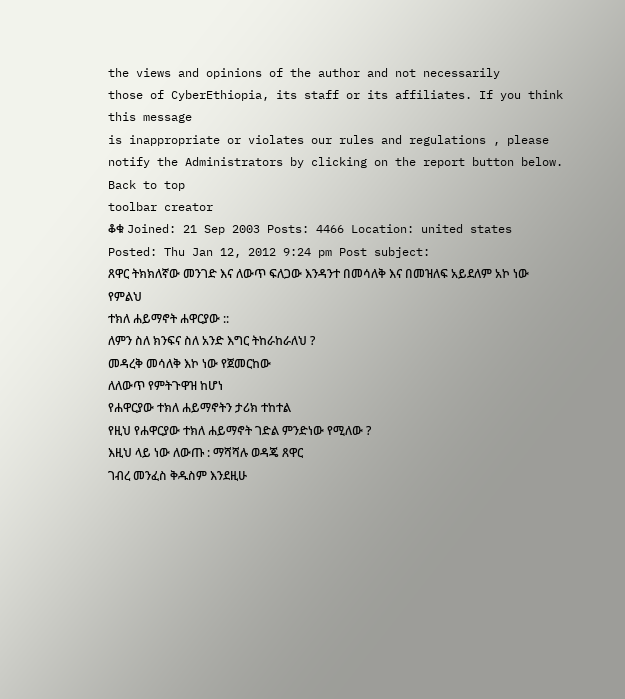the views and opinions of the author and not necessarily
those of CyberEthiopia, its staff or its affiliates. If you think this message
is inappropriate or violates our rules and regulations , please notify the Administrators by clicking on the report button below.
Back to top
toolbar creator
ቆቁ Joined: 21 Sep 2003 Posts: 4466 Location: united states
Posted: Thu Jan 12, 2012 9:24 pm Post subject:
ጸዋር ትክክለኛው መንገድ እና ለውጥ ፍለጋው እንዳንተ በመሳለቅ እና በመዝለፍ አይደለም አኮ ነው የምልህ
ተክለ ሐይማኖት ሐዋርያው ::
ለምን ስለ ክንፍና ስለ አንድ እግር ትከራከራለህ ?
መዳረቅ መሳለቅ እኮ ነው የጀመርከው
ለለውጥ የምትጉዋዝ ከሆነ
የሐዋርያው ተክለ ሐይማኖትን ታሪክ ተከተል
የዚህ የሐዋርያው ተክለ ሐይማኖት ገድል ምንድነው የሚለው ?
እዚህ ላይ ነው ለውጡ : ማሻሻሉ ወዳጄ ጸዋር
ገብረ መንፈስ ቅዱስም እንደዚሁ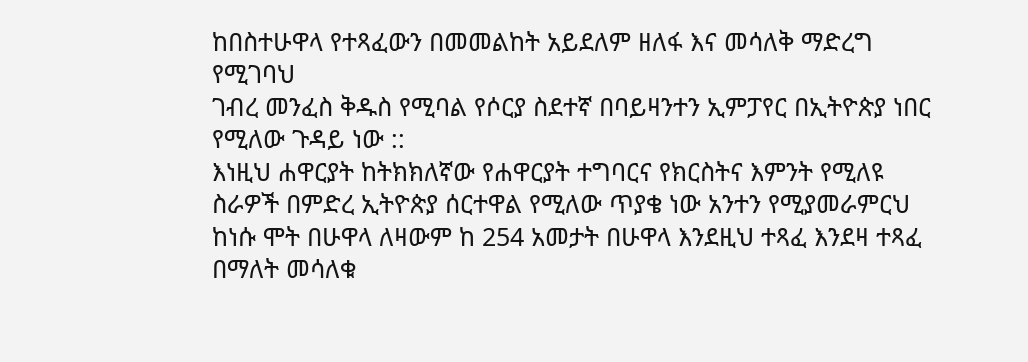ከበስተሁዋላ የተጻፈውን በመመልከት አይደለም ዘለፋ እና መሳለቅ ማድረግ የሚገባህ
ገብረ መንፈስ ቅዱስ የሚባል የሶርያ ስደተኛ በባይዛንተን ኢምፓየር በኢትዮጵያ ነበር የሚለው ጉዳይ ነው ::
እነዚህ ሐዋርያት ከትክክለኛው የሐዋርያት ተግባርና የክርስትና እምንት የሚለዩ ስራዎች በምድረ ኢትዮጵያ ሰርተዋል የሚለው ጥያቄ ነው አንተን የሚያመራምርህ
ከነሱ ሞት በሁዋላ ለዛውም ከ 254 አመታት በሁዋላ እንደዚህ ተጻፈ እንደዛ ተጻፈ በማለት መሳለቁ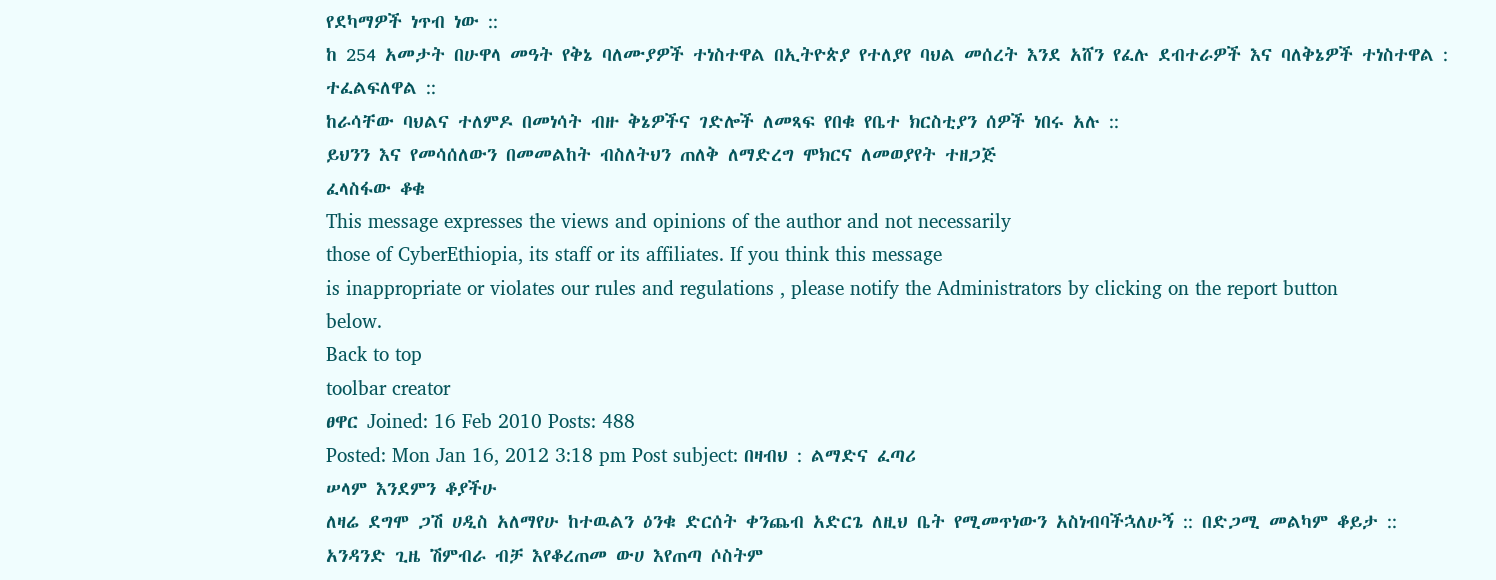የደካማዎች ነጥብ ነው ::
ከ 254 አመታት በሁዋላ መዓት የቅኔ ባለሙያዎች ተነስተዋል በኢትዮጵያ የተለያየ ባህል መሰረት እንደ አሸን የፈሉ ደብተራዎች እና ባለቅኔዎች ተነስተዋል : ተፈልፍለዋል ::
ከራሳቸው ባህልና ተለምዶ በመነሳት ብዙ ቅኔዎችና ገድሎች ለመጻፍ የበቁ የቤተ ክርስቲያን ሰዎች ነበሩ አሉ ::
ይህንን እና የመሳሰለውን በመመልከት ብስለትህን ጠለቅ ለማድረግ ሞክርና ለመወያየት ተዘጋጅ
ፈላስፋው ቆቁ
This message expresses the views and opinions of the author and not necessarily
those of CyberEthiopia, its staff or its affiliates. If you think this message
is inappropriate or violates our rules and regulations , please notify the Administrators by clicking on the report button below.
Back to top
toolbar creator
ፀዋር Joined: 16 Feb 2010 Posts: 488
Posted: Mon Jan 16, 2012 3:18 pm Post subject: በዛብህ : ልማድና ፈጣሪ
ሠላም እንደምን ቆያችሁ
ለዛሬ ደግሞ ጋሽ ሀዲስ አለማየሁ ከተዉልን ዕንቁ ድርሰት ቀንጨብ አድርጌ ለዚህ ቤት የሚመጥነውን አስነብባችኋለሁኝ :: በድጋሚ መልካም ቆይታ ::
አንዳንድ ጊዜ ሽምብራ ብቻ እየቆረጠመ ውሀ እየጠጣ ሶስትም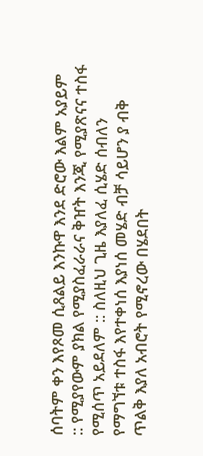ሰባትም ቀን እየጾመ ሲጸልይ እንኩዋ እንደ ድሮው እልም አያይም :: የሚያየውም ያክል የሚያስፈራራና ቅዠት እንጂ የሚያጽናና ተስፋ የሚሰጥ አይደለም :: ስለዚህ ጊዜ እያለፈ ሲሄድ ሰብለን የማግኘቱ ተስፋ እየተቀነሰ እያነሰ መሄድ ብቻ ሳይሆን ያ ብቅ ጥልቅ እያለ አብሮት የሚኖረው በሄደበት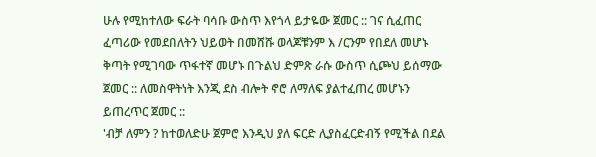ሁሉ የሚከተለው ፍራት ባሳቡ ውስጥ እየጎላ ይታዬው ጀመር :: ገና ሲፈጠር ፈጣሪው የመደበለትን ህይወት በመሸሹ ወላጆቹንም እ /ርንም የበደለ መሆኑ ቅጣት የሚገባው ጥፋተኛ መሆኑ በጉልህ ድምጽ ራሱ ውስጥ ሲጮህ ይሰማው ጀመር :: ለመስዋትነት እንጂ ደስ ብሎት ኖሮ ለማለፍ ያልተፈጠረ መሆኑን ይጠረጥር ጀመር ::
'ብቻ ለምን ? ከተወለድሁ ጀምሮ እንዲህ ያለ ፍርድ ሊያስፈርድብኝ የሚችል በደል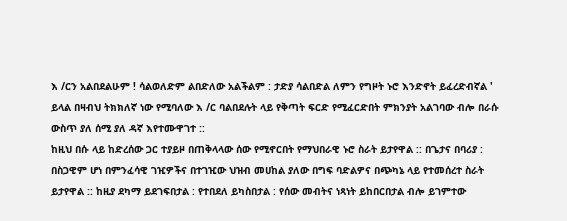እ /ርን አልበደልሁም ! ሳልወለድም ልበድለው አልችልም : ታድያ ሳልበድል ለምን የግዞት ኑሮ እንድኖት ይፈረድብኛል ' ይላል በዛብህ ትክክለኛ ነው የሚባለው እ /ር ባልበደሉት ላይ የቅጣት ፍርድ የሚፈርድበት ምክንያት አልገባው ብሎ በራሱ ውስጥ ያለ ሰሚ ያለ ዳኛ እየተሙዋገተ ::
ከዚህ በሱ ላይ ከድረሰው ጋር ተያይዞ በጠቅላላው ሰው የሚኖርበት የማህበራዊ ኑሮ ስራት ይታየዋል :: በጌታና በባሪያ : በስጋዊም ሆነ በምንፈሳዊ ገዢዎችና በተገዢው ህዝብ መሀከል ያለው በግፍ ባድልዎና በጭካኔ ላይ የተመሰረተ ስራት ይታየዋል :: ከዚያ ደካማ ይደገፍበታል : የተበደለ ይካስበታል : የሰው መብትና ነጻነት ይከበርበታል ብሎ ይገምተው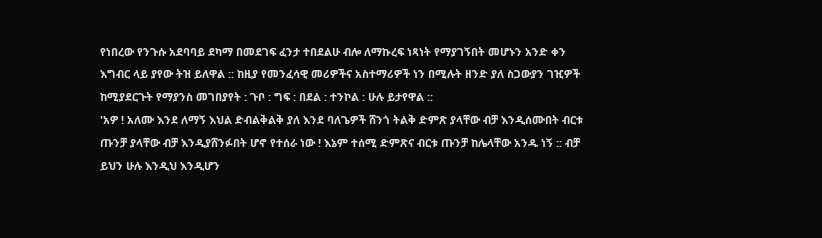የነበረው የንጉሱ አደባባይ ደካማ በመደገፍ ፈንታ ተበደልሁ ብሎ ለማኩረፍ ነጻነት የማያገኝበት መሆኑን አንድ ቀን እግብር ላይ ያየው ትዝ ይለዋል :: ከዚያ የመንፈሳዊ መሪዎችና አስተማሪዎች ነን በሚሉት ዘንድ ያለ ስጋውያን ገዢዎች ከሚያደርጉት የማያንስ መገበያየት : ጉቦ : ግፍ : በደል : ተንኮል : ሁሉ ይታየዋል ::
'አዎ ! አለሙ እንደ ለማኝ እህል ድብልቅልቅ ያለ እንደ ባለጌዎች ሸንጎ ትልቅ ድምጽ ያላቸው ብቻ እንዲሰሙበት ብርቱ ጡንቻ ያላቸው ብቻ እንዲያሸንፉበት ሆኖ የተሰራ ነው ! እኔም ተሰሚ ድምጽና ብርቱ ጡንቻ ከሌላቸው አንዱ ነኝ :: ብቻ ይህን ሁሉ እንዲህ እንዲሆን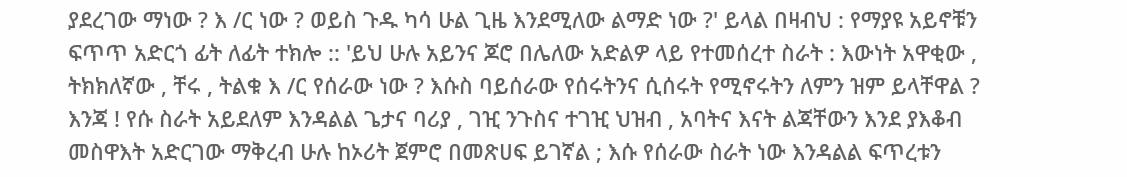ያደረገው ማነው ? እ /ር ነው ? ወይስ ጉዱ ካሳ ሁል ጊዜ እንደሚለው ልማድ ነው ?' ይላል በዛብህ : የማያዩ አይኖቹን ፍጥጥ አድርጎ ፊት ለፊት ተክሎ :: 'ይህ ሁሉ አይንና ጆሮ በሌለው አድልዎ ላይ የተመሰረተ ስራት : እውነት አዋቂው , ትክክለኛው , ቸሩ , ትልቁ እ /ር የሰራው ነው ? እሱስ ባይሰራው የሰሩትንና ሲሰሩት የሚኖሩትን ለምን ዝም ይላቸዋል ? እንጃ ! የሱ ስራት አይደለም እንዳልል ጌታና ባሪያ , ገዢ ንጉስና ተገዢ ህዝብ , አባትና እናት ልጃቸውን እንደ ያእቆብ መስዋእት አድርገው ማቅረብ ሁሉ ከኦሪት ጀምሮ በመጽሀፍ ይገኛል ; እሱ የሰራው ስራት ነው እንዳልል ፍጥረቱን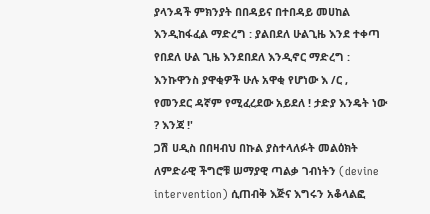ያላንዳች ምክንያት በበዳይና በተበዳይ መሀከል እንዲከፋፈል ማድረግ : ያልበደለ ሁልጊዜ እንደ ተቀጣ የበደለ ሁል ጊዜ እንደበደለ እንዲኖር ማድረግ : እንኩዋንስ ያዋቂዎች ሁሉ አዋቂ የሆነው እ /ር , የመንደር ዳኛም የሚፈረደው አይደለ ! ታድያ እንዴት ነው ? እንጃ !'
ጋሽ ሀዲስ በበዛብህ በኩል ያስተላለፉት መልዕክት ለምድራዊ ችግሮቹ ሠማያዊ ጣልቃ ገብነትን (devine intervention) ሲጠብቅ እጅና እግሩን አቆላልፎ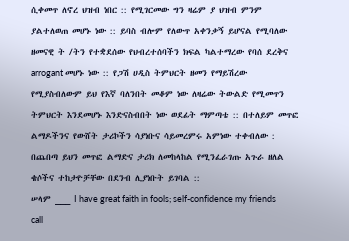ሲቀመጥ ለኖረ ህዝብ ነበር :: የሚገርመው ግን ዛሬም ያ ህዝብ ምንም ያልተለወጠ መሆኑ ነው :: ይባስ ብሎም የለውጥ አቀንቃኝ ይሆናል የሚባለው ዘመናዊ ት /ትን የተቋደሰው የህብረተሰባችን ክፍል ካልተማረው የባሰ ደረቅና arrogant መሆኑ ነው :: የጋሽ ሀዲስ ትምህርት ዘመን የማይሽረው የሚያስብለውም ይህ የእኛ ባለንበት መቆም ነው ለዛሬው ትውልድ የሚመጥን ትምህርት እንደመሆኑ እንድናስብበት ነው ወደፊት ማምጣቴ :: በተለይም መጥፎ ልማዶችንና የውሸት ታሪኮችን ሳያነቡና ሳይመረምሩ አምነው ተቀብለው : በጨበጣ ይህን መጥፎ ልማድና ታሪክ ለመከላከል የሚንፈራገጡ አጉራ ዘለል ቄሶችና ተከታዮቻቸው በደንብ ሊያነቡት ይገባል ::
ሠላም ___ I have great faith in fools; self-confidence my friends call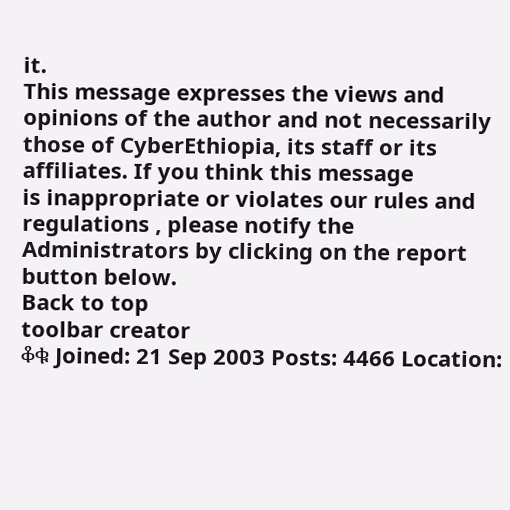it.
This message expresses the views and opinions of the author and not necessarily
those of CyberEthiopia, its staff or its affiliates. If you think this message
is inappropriate or violates our rules and regulations , please notify the Administrators by clicking on the report button below.
Back to top
toolbar creator
ቆቁ Joined: 21 Sep 2003 Posts: 4466 Location: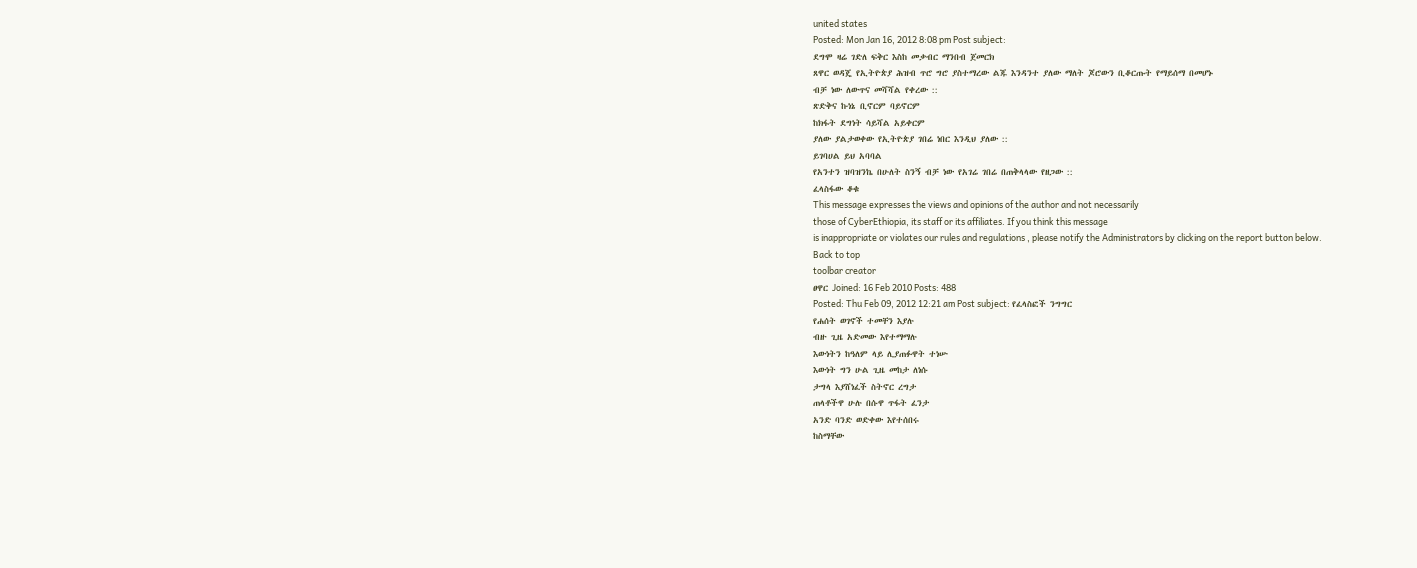united states
Posted: Mon Jan 16, 2012 8:08 pm Post subject:
ደግሞ ዛሬ ገድለ ፍቅር እስከ መቃብር ማንበብ ጀመርክ
ጸዋር ወዳጄ የኢትዮጵያ ሕዝብ ጥሮ ግሮ ያስተማረው ልጁ እንዳንተ ያለው ማለት ጆሮውን ቢቆርጡት የማይሰማ በመሆኑ
ብቻ ነው ለውጥና መሻሻል የቀረው ::
ጽድቅና ኩነኔ ቢኖርም ባይኖርም
ከክፋት ደግነት ሳይሻል አይቀርም
ያለው ያልታወቀው የኢትዮጵያ ገበሬ ነበር እንዲህ ያለው ::
ይገባሀል ይህ አባባል
የአንተን ዝባዝንኬ በሁለት ስንኝ ብቻ ነው የአገሬ ገበሬ በጠቅላላው የዘጋው ::
ፈላስፋው ቆቁ
This message expresses the views and opinions of the author and not necessarily
those of CyberEthiopia, its staff or its affiliates. If you think this message
is inappropriate or violates our rules and regulations , please notify the Administrators by clicking on the report button below.
Back to top
toolbar creator
ፀዋር Joined: 16 Feb 2010 Posts: 488
Posted: Thu Feb 09, 2012 12:21 am Post subject: የፈላስፎች ንግግር
የሐሰት ወገኖች ተመቸን እያሉ
ብዙ ጊዜ አድመው እየተማማሉ
እውነትን ከዓለም ላይ ሊያጠፉዋት ተነሡ
እውነት ግን ሁል ጊዜ መከታ ለነሱ
ታግላ እያሸነፈች ስትኖር ረግታ
ጠላቶችዋ ሁሉ በሱዋ ጥፋት ፈንታ
አንድ ባንድ ወድቀው እየተሰበሩ
ከስማቸው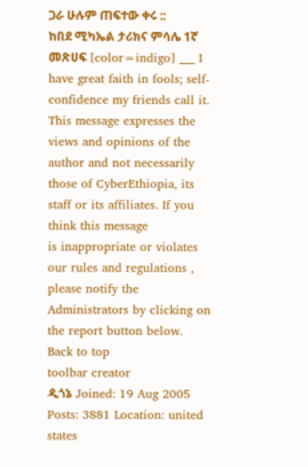ጋራ ሁሉም ጠፍተው ቀሩ ::
ከበደ ሚካኤል ታሪክና ምሳሌ 1ኛ መጽሀፍ [color=indigo] ___ I have great faith in fools; self-confidence my friends call it.
This message expresses the views and opinions of the author and not necessarily
those of CyberEthiopia, its staff or its affiliates. If you think this message
is inappropriate or violates our rules and regulations , please notify the Administrators by clicking on the report button below.
Back to top
toolbar creator
ዲጎኔ Joined: 19 Aug 2005 Posts: 3881 Location: united states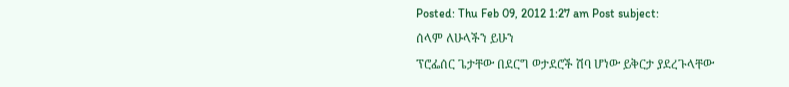Posted: Thu Feb 09, 2012 1:27 am Post subject:
ሰላም ለሁላችን ይሁን
ፕሮፌሰር ጌታቸው በደርግ ወታደሮች ሽባ ሆነው ይቅርታ ያደረጉላቸው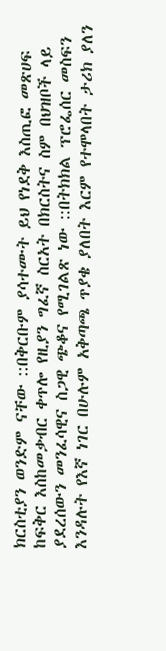ክርስቲያን ወንድም ናቸው ::በቅርቡም ያሳተሙት ይህ የነደቅ እስጢፎ መጽሀፍ ከፍቅር እስከመቃብር ቀጥሎ የዚያን ግፈኛ ስርአት በክርስትና ስም በህዝቦች ላይ ያደረሰውን መንፈሳዊና ስጋዊ ጭቆና የሚገልጽ ነው ::በትክክል ፕሮፌሰር መስፍን እንዳሉት የእኛ ነገር በሁሉም አቅጣጫ ጥያቄ ያለበት እርም የተሞላበት ታሪክ ያለን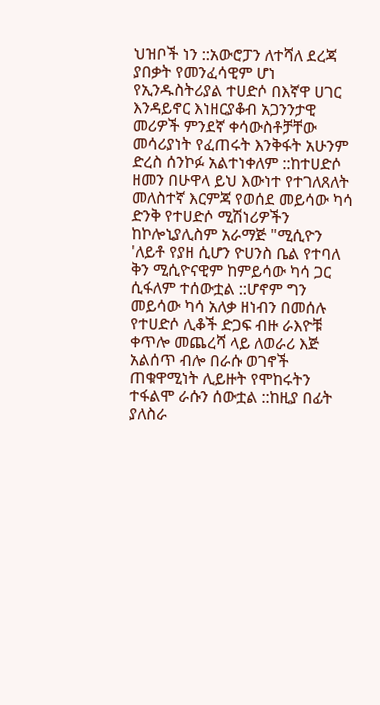ህዝቦች ነን ::አውሮፓን ለተሻለ ደረጃ ያበቃት የመንፈሳዊም ሆነ የኢንዱስትሪያል ተሀድሶ በእኛዋ ሀገር እንዳይኖር እነዘርያቆብ አጋንንታዊ መሪዎች ምንደኛ ቀሳውስቶቻቸው መሳሪያነት የፈጠሩት እንቅፋት አሁንም ድረስ ሰንኮፉ አልተነቀለም ::ከተሀድሶ ዘመን በሁዋላ ይህ እውነተ የተገለጸለት መለስተኛ እርምጃ የወሰደ መይሳው ካሳ ድንቅ የተሀድሶ ሚሽነሪዎችን ከኮሎኒያሊስም አራማጅ "ሚሲዮን 'ለይቶ የያዘ ሲሆን ዮሀንስ ቤል የተባለ ቅን ሚሲዮናዊም ከምይሳው ካሳ ጋር ሲፋለም ተሰውቷል ::ሆኖም ግን መይሳው ካሳ አለቃ ዘነብን በመሰሉ የተሀድሶ ሊቆች ድጋፍ ብዙ ራእዮቹ ቀጥሎ መጨረሻ ላይ ለወራሪ እጅ አልሰጥ ብሎ በራሱ ወገኖች ጠቁዋሚነት ሊይዙት የሞከሩትን ተፋልሞ ራሱን ሰውቷል ::ከዚያ በፊት ያለስራ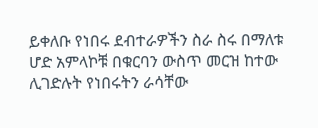ይቀለቡ የነበሩ ደብተራዎችን ስራ ስሩ በማለቱ ሆድ አምላኮቹ በቁርባን ውስጥ መርዝ ከተው ሊገድሉት የነበሩትን ራሳቸው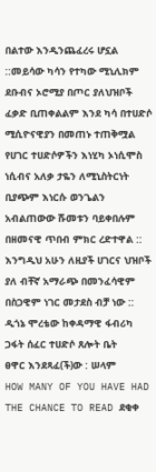በልተው እንዲንጨፈረሩ ሆኗል ::መይሳው ካሳን የተካው ሚኒሊክም ደቡብና ኦሮሚያ በጦር ያለህዝቦች ፈቃድ ቢጠቀልልም እንደ ካሳ በተሀድሶ ሚሲዮናዊያን በመጠኑ ተጠቅሟል የሀገር ተሀድሶዎችን እነሂካ ኦነሲሞስ ነሲብና አለቃ ታዬን ለሚኒስትርነት ቢያጭም እነርሱ ወንጌልን አብልጠውው ሹመቱን ባይቀበሉም በዘመናዊ ጥበብ ምክር ረድተዋል ::
እንግዲህ አሁን ለዚያች ሀገርና ህዝቦች ያለ ብቸኛ አማራጭ በመንፈሳዊም በስጋዊም ነገር መታደስ ብቻ ነው ::
ዲጎኔ ሞረቴው ከቀዳማዊ ፋብሪካ ጋፋት ሰፈር ተሀድሶ ጸሎት ቤት
ፀዋር እንደጻፈ(ች)ው : ሠላም
HOW MANY OF YOU HAVE HAD THE CHANCE TO READ ደቂቀ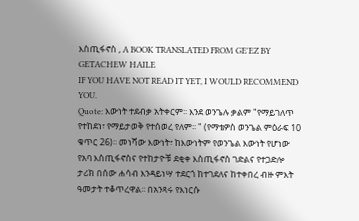እስጢፋኖስ , A BOOK TRANSLATED FROM GE'EZ BY GETACHEW HAILE
IF YOU HAVE NOT READ IT YET, I WOULD RECOMMEND YOU.
Quote: እውነት ተደብቃ አትቀርም፡፡ እንደ ወንጌሉ ቃልም "የማይገለጥ የተከደነ፣ የማይታወቅ የተሰወረ የለም፡፡ " (የማቴዎስ ወንጌል ምዕራፍ 10 ቁጥር 26)፡፡ መነሻው እውነት፣ ከእውነትም የወንጌል እውነት የሆነው የአባ እስጢፋኖስና የተከታዮቹ ደቂቀ እስጢፋኖስ ገድልና የተጋድሎ ታሪክ በሰው ሐሳብ እንዳይነሣ ተደርጎ ከተገደለና ከተቀበረ ብዙ ምእት ዓመታት ተቆጥረዋል፡፡ በአንጻሩ የእነርሱ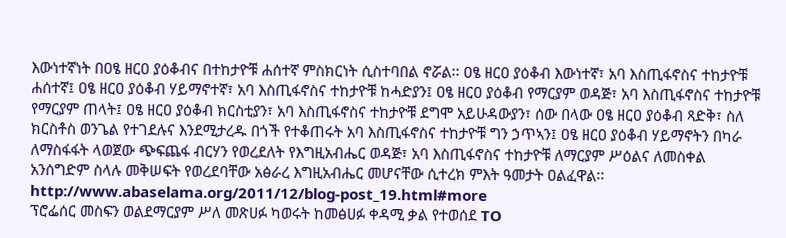እውነተኛነት በዐፄ ዘርዐ ያዕቆብና በተከታዮቹ ሐሰተኛ ምስክርነት ሲስተባበል ኖሯል፡፡ ዐፄ ዘርዐ ያዕቆብ እውነተኛ፣ አባ እስጢፋኖስና ተከታዮቹ ሐሰተኛ፤ ዐፄ ዘርዐ ያዕቆብ ሃይማኖተኛ፣ አባ እስጢፋኖስና ተከታዮቹ ከሓድያን፤ ዐፄ ዘርዐ ያዕቆብ የማርያም ወዳጅ፣ አባ እስጢፋኖስና ተከታዮቹ የማርያም ጠላት፤ ዐፄ ዘርዐ ያዕቆብ ክርስቲያን፣ አባ እስጢፋኖስና ተከታዮቹ ደግሞ አይሁዳውያን፣ ሰው በላው ዐፄ ዘርዐ ያዕቆብ ጻድቅ፣ ስለ ክርስቶስ ወንጌል የተገደሉና እንደሚታረዱ በጎች የተቆጠሩት አባ እስጢፋኖስና ተከታዮቹ ግን ኃጥኣን፤ ዐፄ ዘርዐ ያዕቆብ ሃይማኖትን በካራ ለማስፋፋት ላወጀው ጭፍጨፋ ብርሃን የወረደለት የእግዚአብሔር ወዳጅ፣ አባ እስጢፋኖስና ተከታዮቹ ለማርያም ሥዕልና ለመስቀል አንሰግድም ስላሉ መቅሠፍት የወረደባቸው አፅራረ እግዚአብሔር መሆናቸው ሲተረክ ምእት ዓመታት ዐልፈዋል፡፡ http://www.abaselama.org/2011/12/blog-post_19.html#more
ፕሮፌሰር መስፍን ወልደማርያም ሥለ መጽሀፉ ካወሩት ከመፅሀፉ ቀዳሚ ቃል የተወሰደ TO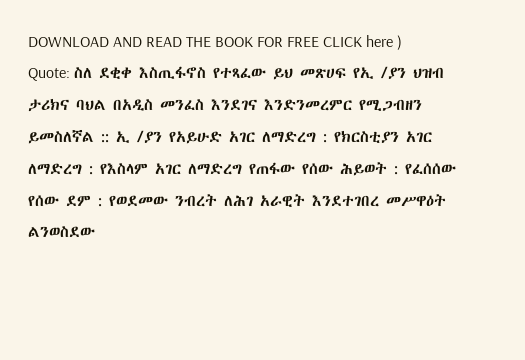DOWNLOAD AND READ THE BOOK FOR FREE CLICK here )
Quote: ስለ ደቂቀ እስጢፋኖስ የተጻፈው ይህ መጽሀፍ የኢ /ያን ህዝብ ታሪክና ባህል በአዲስ መንፈስ እንደገና እንድንመረምር የሚጋብዘን ይመስለኛል :: ኢ /ያን የአይሁድ አገር ለማድረግ : የክርስቲያን አገር ለማድረግ : የእስላም አገር ለማድረግ የጠፋው የሰው ሕይወት : የፈሰሰው የሰው ደም : የወደመው ንብረት ለሕገ አራዊት እንደተገበረ መሥዋዕት ልንወስደው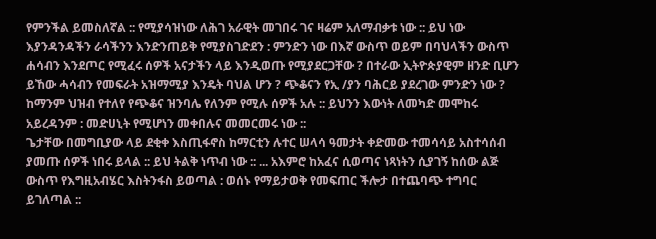የምንችል ይመስለኛል :: የሚያሳዝነው ለሕገ አራዊት መገበሩ ገና ዛሬም አለማብቃቱ ነው :: ይህ ነው እያንዳንዳችን ራሳችንን እንድንጠይቅ የሚያስገድደን : ምንድን ነው በእኛ ውስጥ ወይም በባህላችን ውስጥ ሐሳብን እንደጦር የሚፈሩ ሰዎች አናታችን ላይ እንዲወጡ የሚያደርጋቸው ? በተራው ኢትዮጵያዊም ዘንድ ቢሆን ይኸው ሓሳብን የመፍራት አዝማሚያ እንዴት ባህል ሆን ? ጭቆናን የኢ /ያን ባሕርይ ያደረገው ምንድን ነው ? ከማንም ህዝብ የተለየ የጭቆና ዝንባሌ የለንም የሚሉ ሰዎች አሉ :: ይህንን እውነት ለመካድ መሞከሩ አይረዳንም : መድሀኒት የሚሆነን መቀበሉና መመርመሩ ነው ::
ጌታቸው በመግቢያው ላይ ደቂቀ እስጢፋኖስ ከማርቲን ሉተር ሠላሳ ዓመታት ቀድመው ተመሳሳይ አስተሳሰብ ያመጡ ሰዎች ነበሩ ይላል :: ይህ ትልቅ ነጥብ ነው :: ... አእምሮ ከአፈና ሲወጣና ነጻነትን ሲያገኝ ከሰው ልጅ ውስጥ የእግዚአብሄር እስትንፋስ ይወጣል : ወሰኑ የማይታወቅ የመፍጠር ችሎታ በተጨባጭ ተግባር ይገለጣል ::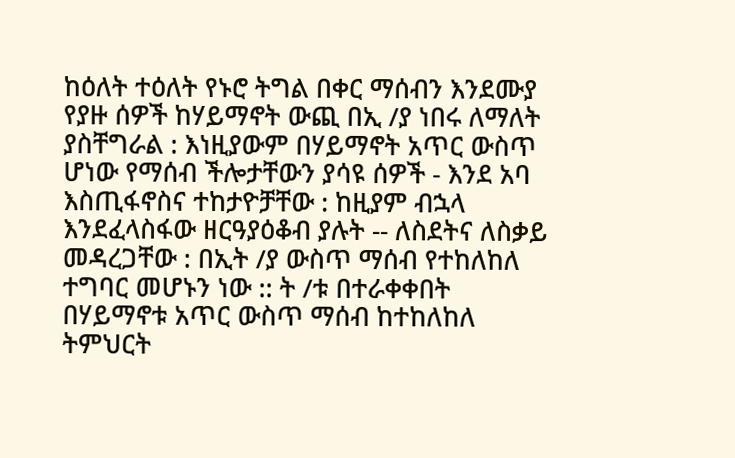ከዕለት ተዕለት የኑሮ ትግል በቀር ማሰብን እንደሙያ የያዙ ሰዎች ከሃይማኖት ውጪ በኢ /ያ ነበሩ ለማለት ያስቸግራል : እነዚያውም በሃይማኖት አጥር ውስጥ ሆነው የማሰብ ችሎታቸውን ያሳዩ ሰዎች - እንደ አባ እስጢፋኖስና ተከታዮቻቸው : ከዚያም ብኋላ እንደፈላስፋው ዘርዓያዕቆብ ያሉት -- ለስደትና ለስቃይ መዳረጋቸው : በኢት /ያ ውስጥ ማሰብ የተከለከለ ተግባር መሆኑን ነው :: ት /ቱ በተራቀቀበት በሃይማኖቱ አጥር ውስጥ ማሰብ ከተከለከለ ትምህርት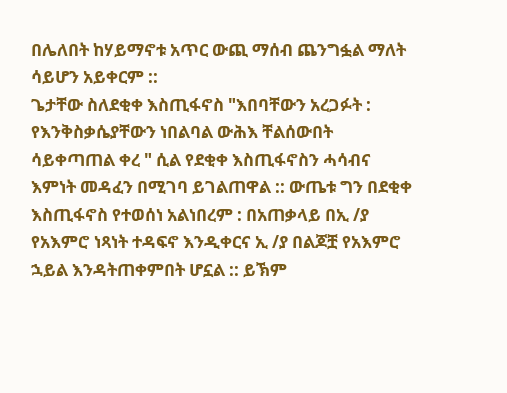በሌለበት ከሃይማኖቱ አጥር ውጪ ማሰብ ጨንግፏል ማለት ሳይሆን አይቀርም ::
ጌታቸው ስለደቂቀ እስጢፋኖስ "እበባቸውን አረጋፉት : የእንቅስቃሴያቸውን ነበልባል ውሕእ ቸልሰውበት ሳይቀጣጠል ቀረ " ሲል የደቂቀ እስጢፋኖስን ሓሳብና እምነት መዳፈን በሚገባ ይገልጠዋል :: ውጤቱ ግን በደቂቀ እስጢፋኖስ የተወሰነ አልነበረም : በአጠቃላይ በኢ /ያ የአእምሮ ነጻነት ተዳፍኖ እንዲቀርና ኢ /ያ በልጆቿ የአእምሮ ኋይል እንዳትጠቀምበት ሆኗል :: ይኽም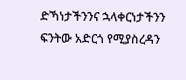ድኻነታችንንና ኋላቀርነታችንን ፍንትው አድርጎ የሚያስረዳን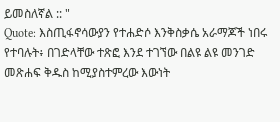ይመስለኛል :: "
Quote: እስጢፋኖሳውያን የተሐድሶ እንቅስቃሴ አራማጆች ነበሩ የተባሉት፥ በገድላቸው ተጽፎ እንደ ተገኘው በልዩ ልዩ መንገድ መጽሐፍ ቅዱስ ከሚያስተምረው እውነት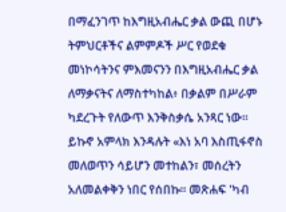በማፈንገጥ ከእግዚአብሔር ቃል ውጪ በሆኑ ትምህርቶችና ልምምዶች ሥር የወደቁ መነኮሳትንና ምእመናንን በእግዚአብሔር ቃል ለማቃናትና ለማስተካከል፥ በቃልም በሥራም ካደረጉት የለውጥ እንቅስቃሴ አንጻር ነው፡፡ ይኩኖ አምላክ እንዳሉት «እነ አባ እስጢፋኖስ መለወጥን ሳይሆን መተከልን፣ መሰረትን አለመልቀቅን ነበር የሰበኩ፡፡ መጽሐፍ 'ካብ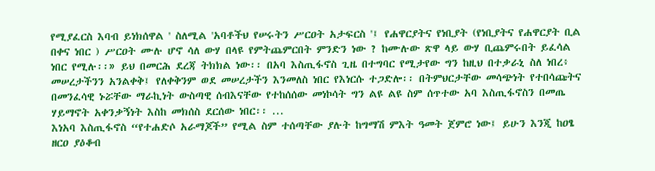የሚያፈርስ እባብ ይነክሰዋል ' ስለሚል 'አባቶችህ የሠሩትን ሥርዐት አታፍርስ '፤ የሐዋርያትና የነቢያት (የነቢያትና የሐዋርያት ቢል በቀና ነበር ) ሥርዐት ሙሉ ሆኖ ሳለ ውሃ በላዩ የምትጨምርበት ምንድን ነው ? ከሙሉው ጽዋ ላይ ውሃ ቢጨምሩበት ይፈሳል ነበር የሚሉ፡፡» ይህ በመርሕ ደረጃ ትክክል ነው፡፡ በአባ እስጢፋኖስ ጊዜ በተግባር የሚታየው ግን ከዚህ በተቃራኒ ስለ ነበረ፥ መሠረታችንን አንልቀቅ፤ የለቀቅንም ወደ መሠረታችን እንመለስ ነበር የእነርሱ ተጋድሎ፡፡ በትምህርታቸው መሳጭነት የተበሳጩትና በመንፈሳዊ ኑሯቸው ማራኪነት ውስጣዊ ሰብእናቸው የተከሰሰው መነኮሳት ግን ልዩ ልዩ ስም ሰጥተው አባ እስጢፋኖስን በመጤ ሃይማኖት አቀንቃኝነት እስከ መክሰስ ደርሰው ነበር፡፡ ...
እነአባ እስጢፋኖስ “የተሐድሶ አራማጆች” የሚል ስም ተሰጣቸው ያሉት ከግማሽ ምእት ዓመት ጀምሮ ነው፤ ይሁን እንጂ ከዐፄ ዘርዐ ያዕቆብ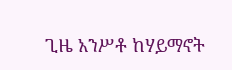ጊዜ አንሥቶ ከሃይማኖት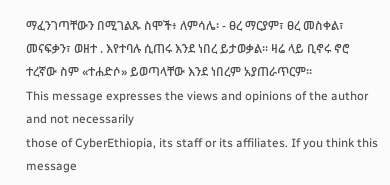ማፈንገጣቸውን በሚገልጹ ስሞች፥ ለምሳሌ፡ - ፀረ ማርያም፣ ፀረ መስቀል፣ መናፍቃን፣ ወዘተ . እየተባሉ ሲጠሩ እንደ ነበረ ይታወቃል፡፡ ዛሬ ላይ ቢኖሩ ኖሮ ተረኛው ስም «ተሐድሶ» ይወጣላቸው እንደ ነበረም አያጠራጥርም፡፡
This message expresses the views and opinions of the author and not necessarily
those of CyberEthiopia, its staff or its affiliates. If you think this message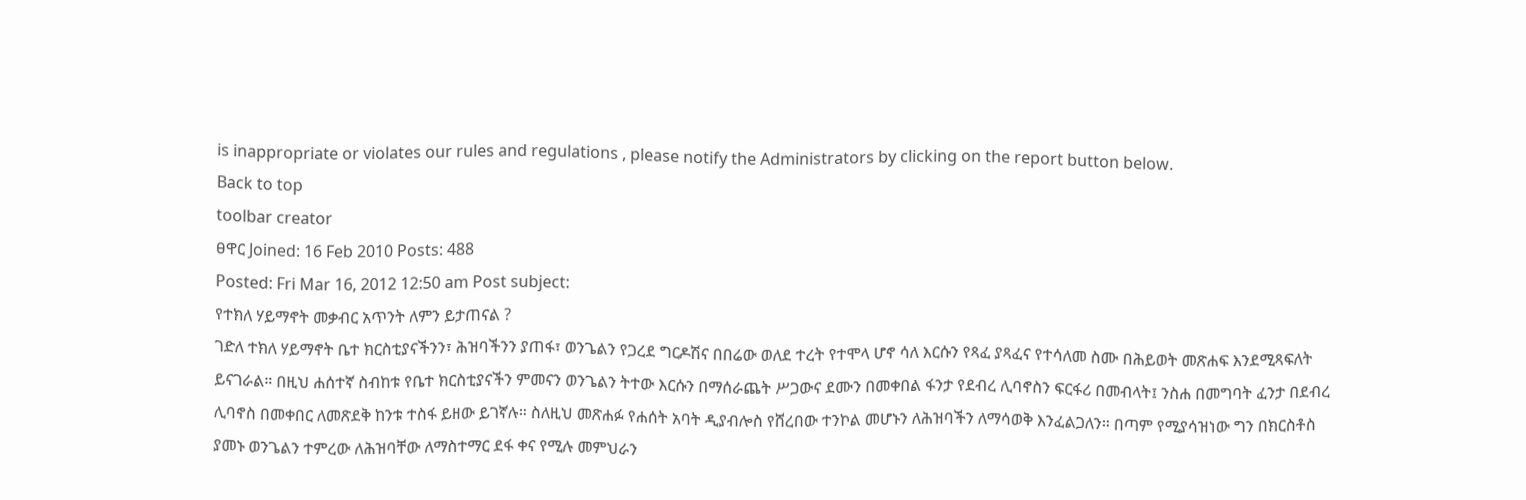is inappropriate or violates our rules and regulations , please notify the Administrators by clicking on the report button below.
Back to top
toolbar creator
ፀዋር Joined: 16 Feb 2010 Posts: 488
Posted: Fri Mar 16, 2012 12:50 am Post subject:
የተክለ ሃይማኖት መቃብር አጥንት ለምን ይታጠናል ?
ገድለ ተክለ ሃይማኖት ቤተ ክርስቲያናችንን፣ ሕዝባችንን ያጠፋ፣ ወንጌልን የጋረደ ግርዶሽና በበሬው ወለደ ተረት የተሞላ ሆኖ ሳለ እርሱን የጻፈ ያጻፈና የተሳለመ ስሙ በሕይወት መጽሐፍ እንደሚጻፍለት ይናገራል። በዚህ ሐሰተኛ ስብከቱ የቤተ ክርስቲያናችን ምመናን ወንጌልን ትተው እርሱን በማሰራጨት ሥጋውና ደሙን በመቀበል ፋንታ የደብረ ሊባኖስን ፍርፋሪ በመብላት፤ ንስሐ በመግባት ፈንታ በደብረ ሊባኖስ በመቀበር ለመጽደቅ ከንቱ ተስፋ ይዘው ይገኛሉ። ስለዚህ መጽሐፉ የሐሰት አባት ዲያብሎስ የሸረበው ተንኮል መሆኑን ለሕዝባችን ለማሳወቅ እንፈልጋለን። በጣም የሚያሳዝነው ግን በክርስቶስ ያመኑ ወንጌልን ተምረው ለሕዝባቸው ለማስተማር ደፋ ቀና የሚሉ መምህራን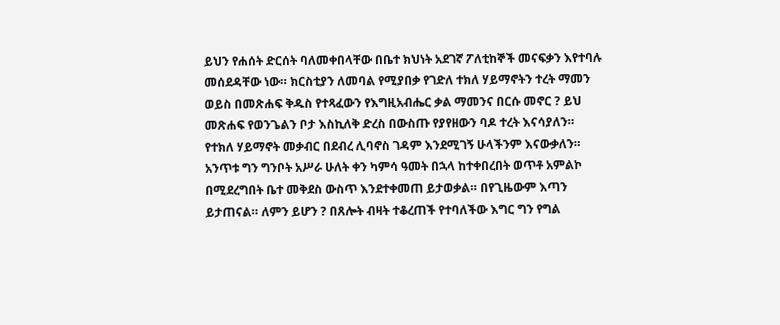ይህን የሐሰት ድርሰት ባለመቀበላቸው በቤተ ክህነት አደገኛ ፖለቲከኞች መናፍቃን እየተባሉ መሰደዳቸው ነው። ክርስቲያን ለመባል የሚያበቃ የገድለ ተክለ ሃይማኖትን ተረት ማመን ወይስ በመጽሐፍ ቅዱስ የተጻፈውን የእግዚአብሔር ቃል ማመንና በርሱ መኖር ? ይህ መጽሐፍ የወንጌልን ቦታ እስኪለቅ ድረስ በውስጡ የያየዘውን ባዶ ተረት እናሳያለን።
የተክለ ሃይማኖት መቃብር በደብረ ሊባኖስ ገዳም እንደሚገኝ ሁላችንም እናውቃለን። አንጥቱ ግን ግንቦት አሥራ ሁለት ቀን ካምሳ ዓመት በኋላ ከተቀበረበት ወጥቶ አምልኮ በሚደረግበት ቤተ መቅደስ ውስጥ እንደተቀመጠ ይታወቃል። በየጊዜውም እጣን ይታጠናል። ለምን ይሆን ? በጸሎት ብዛት ተቆረጠች የተባለችው እግር ግን የግል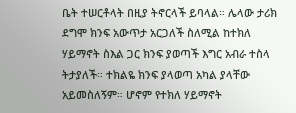ቤት ተሠርቶላት በዚያ ትኖርላች ይባላል። ሌላው ታሪክ ደግሞ ክንፍ አውጥታ አርጋለች ስለሚል ከተክለ ሃይማኖት ስእል ጋር ክንፍ ያወጣች እግር አብራ ተስላ ትታያለች። ተክልዬ ክንፍ ያላወጣ አካል ያላቸው አይመስለኝም። ሆኖም የተክለ ሃይማኖት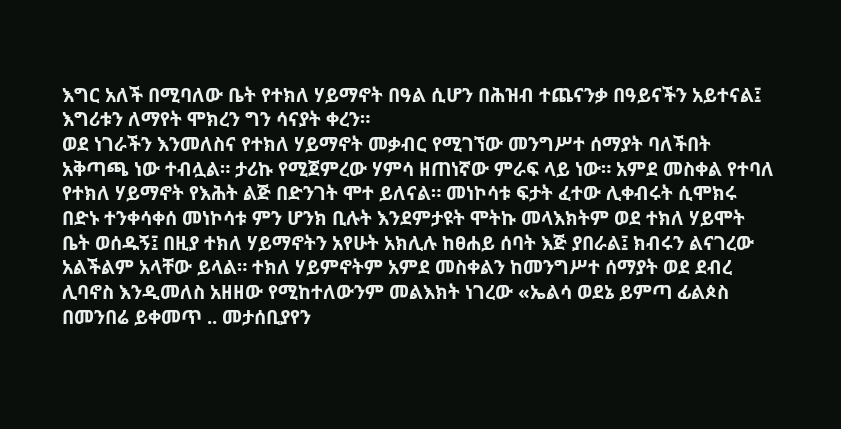እግር አለች በሚባለው ቤት የተክለ ሃይማኖት በዓል ሲሆን በሕዝብ ተጨናንቃ በዓይናችን አይተናል፤ እግሪቱን ለማየት ሞክረን ግን ሳናያት ቀረን።
ወደ ነገራችን እንመለስና የተክለ ሃይማኖት መቃብር የሚገኘው መንግሥተ ሰማያት ባለችበት አቅጣጫ ነው ተብሏል። ታሪኩ የሚጀምረው ሃምሳ ዘጠነኛው ምራፍ ላይ ነው። አምደ መስቀል የተባለ የተክለ ሃይማኖት የእሕት ልጅ በድንገት ሞተ ይለናል። መነኮሳቱ ፍታት ፈተው ሊቀብሩት ሲሞክሩ በድኑ ተንቀሳቀሰ መነኮሳቱ ምን ሆንክ ቢሉት እንደምታዩት ሞትኩ መላእክትም ወደ ተክለ ሃይሞት ቤት ወሰዱኝ፤ በዚያ ተክለ ሃይማኖትን አየሁት አክሊሉ ከፀሐይ ሰባት እጅ ያበራል፤ ክብሩን ልናገረው አልችልም አላቸው ይላል። ተክለ ሃይምኖትም አምደ መስቀልን ከመንግሥተ ሰማያት ወደ ደብረ ሊባኖስ እንዲመለስ አዘዘው የሚከተለውንም መልእክት ነገረው «ኤልሳ ወደኔ ይምጣ ፊልጶስ በመንበሬ ይቀመጥ .. መታሰቢያየን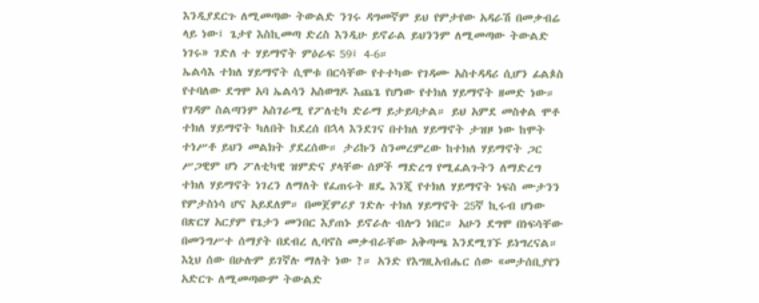እንዲያደርጉ ለሚመጣው ትውልድ ንገሩ ዳግመኛም ይህ የምታየው አዳራሽ በመቃብሬ ላይ ነው፤ ጌታየ እስኪመጣ ድረስ እንዲሁ ይኖራል ይህንንም ለሚመጣው ትውልድ ነገሩ» ገድለ ተ ሃይማኖት ምዕራፍ 59፤ 4-6።
ኤልሳእ ተክለ ሃይማኖት ሲሞቱ በርሳቸው የተተካው የገዳሙ አስተዳዳሪ ሲሆን ፊልጶስ የተባለው ደግሞ አባ ኤልሳን አስወግዶ እጨጌ የሆነው የተክለ ሃይማኖት ዘመድ ነው። የገዳም ስልጣንም አስገራሚ የፖለቲካ ድራማ ይታይባታል። ይህ አምደ መስቀል ሞቶ ተክለ ሃይማኖት ካለበት ከደረሰ በኋላ እንደገና በተክለ ሃይማኖት ታዝዞ ነው ከሞት ተነሥቶ ይህን መልክት ያደረሰው። ታሪኩን ስንመረምረው ከተክለ ሃይማኖት ጋር ሥጋዊም ሆነ ፖለቲካዊ ዝምድና ያላቸው ሰዎች ማድረግ የሚፈልጉትን ለማድረግ ተክለ ሃይማኖት ነገረን ለማለት የፈጠሩት ዘዴ እንጂ የተክለ ሃይማኖት ነፍስ ሙታንን የምታስነሳ ሆና አይደለም። በመጀምሪያ ገድሉ ተክለ ሃይማኖት 25ኛ ኪሩብ ሆነው በጽርሃ አርያም የጌታን መንበር እያጠኑ ይኖራሉ ብሎን ነበር። አሁን ደግሞ በነፍሳቸው በመንግሥተ ሰማያት በደብረ ሊባኖስ መቃብራቸው አቅጣጫ እንደሚገኙ ይነግረናል። እኒህ ሰው በሁሉም ይገኛሉ ማለት ነው ?። አንድ የእግዚአብሔር ሰው «መታሰቢያየን አድርጉ ለሚመጣውም ትውልድ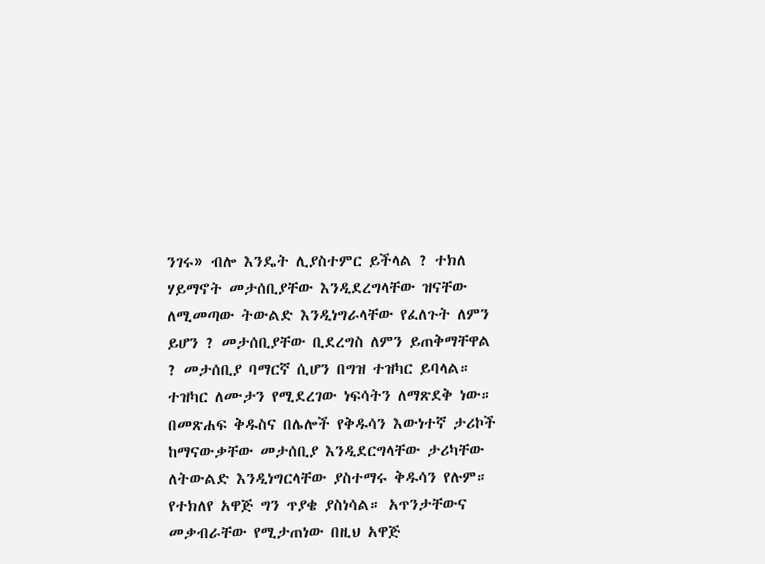ንገሩ» ብሎ እንዴት ሊያስተምር ይችላል ? ተክለ ሃይማኖት መታሰቢያቸው እንዲደረግላቸው ዝናቸው ለሚመጣው ትውልድ እንዲነግራላቸው የፈለጉት ለምን ይሆን ? መታሰቢያቸው ቢደረግስ ለምን ይጠቅማቸዋል ? መታሰቢያ ባማርኛ ሲሆን በግዝ ተዝካር ይባላል። ተዝካር ለሙታን የሚደረገው ነፍሳትን ለማጽደቅ ነው። በመጽሐፍ ቅዱስና በሌሎች የቅዱሳን እውነተኛ ታሪኮች ከማናውቃቸው መታሰቢያ እንዲደርግላቸው ታሪካቸው ለትውልድ እንዲነግርላቸው ያስተማሩ ቅዱሳን የሉም። የተክለየ አዋጅ ግን ጥያቄ ያስነሳል። አጥንታቸውና መቃብራቸው የሚታጠነው በዚህ አዋጅ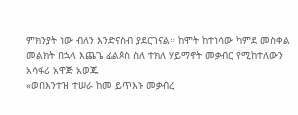ምክንያት ነው ብለን እንድናስብ ያደርገናል። ከሞት ከተነሳው ካምደ መስቀል መልክት በኋላ እጨጌ ፊልጶስ ስለ ተክለ ሃይማኖት መቃብር የሚከተለውን አሳፋሪ አዋጅ አወጁ
«ወበእንተዝ ተሠራ ከመ ይጥእኑ መቃብረ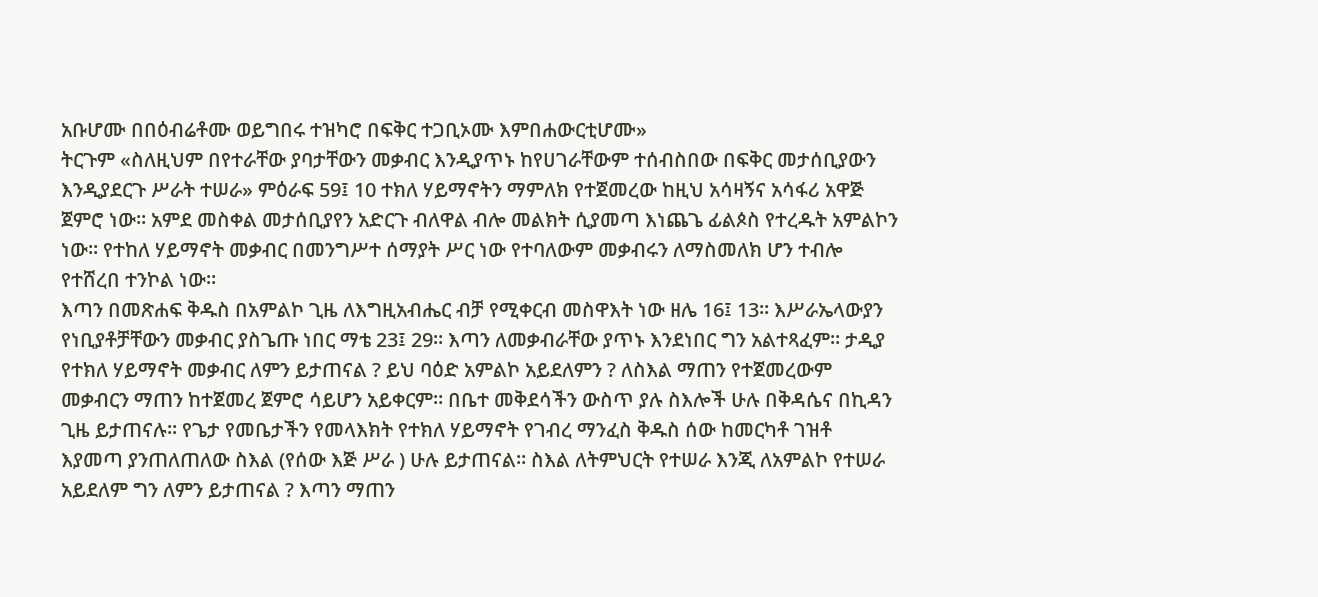አቡሆሙ በበዕብሬቶሙ ወይግበሩ ተዝካሮ በፍቅር ተጋቢኦሙ እምበሐውርቲሆሙ»
ትርጉም «ስለዚህም በየተራቸው ያባታቸውን መቃብር እንዲያጥኑ ከየሀገራቸውም ተሰብስበው በፍቅር መታሰቢያውን እንዲያደርጉ ሥራት ተሠራ» ምዕራፍ 59፤ 10 ተክለ ሃይማኖትን ማምለክ የተጀመረው ከዚህ አሳዛኝና አሳፋሪ አዋጅ ጀምሮ ነው። አምደ መስቀል መታሰቢያየን አድርጉ ብለዋል ብሎ መልክት ሲያመጣ እነጨጌ ፊልጶስ የተረዱት አምልኮን ነው። የተከለ ሃይማኖት መቃብር በመንግሥተ ሰማያት ሥር ነው የተባለውም መቃብሩን ለማስመለክ ሆን ተብሎ የተሸረበ ተንኮል ነው።
እጣን በመጽሐፍ ቅዱስ በአምልኮ ጊዜ ለእግዚአብሔር ብቻ የሚቀርብ መስዋእት ነው ዘሌ 16፤ 13። እሥራኤላውያን የነቢያቶቻቸውን መቃብር ያስጌጡ ነበር ማቴ 23፤ 29። እጣን ለመቃብራቸው ያጥኑ እንደነበር ግን አልተጻፈም። ታዲያ የተክለ ሃይማኖት መቃብር ለምን ይታጠናል ? ይህ ባዕድ አምልኮ አይደለምን ? ለስእል ማጠን የተጀመረውም መቃብርን ማጠን ከተጀመረ ጀምሮ ሳይሆን አይቀርም። በቤተ መቅደሳችን ውስጥ ያሉ ስእሎች ሁሉ በቅዳሴና በኪዳን ጊዜ ይታጠናሉ። የጌታ የመቤታችን የመላእክት የተክለ ሃይማኖት የገብረ ማንፈስ ቅዱስ ሰው ከመርካቶ ገዝቶ እያመጣ ያንጠለጠለው ስእል (የሰው እጅ ሥራ ) ሁሉ ይታጠናል። ስእል ለትምህርት የተሠራ እንጂ ለአምልኮ የተሠራ አይደለም ግን ለምን ይታጠናል ? እጣን ማጠን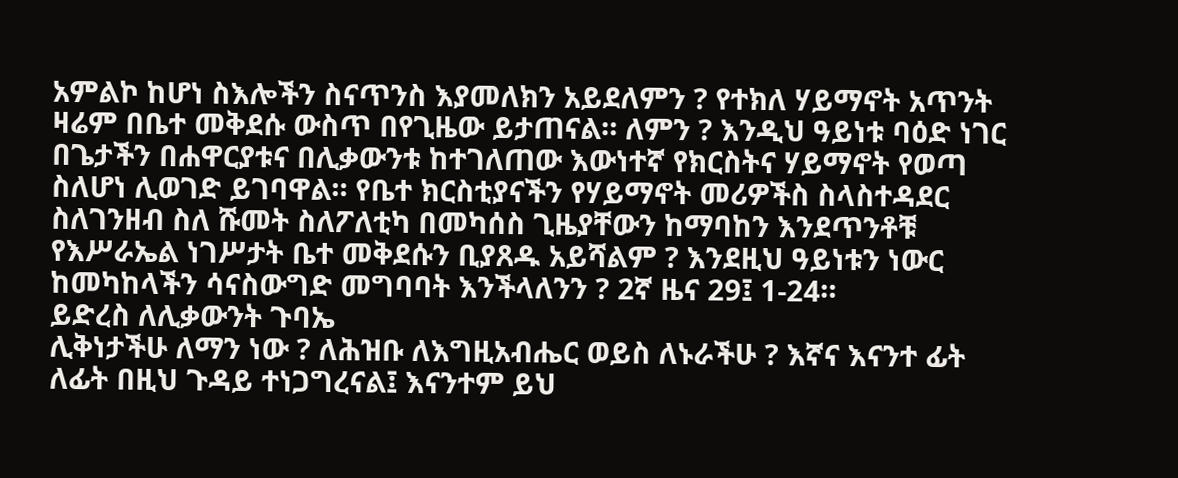አምልኮ ከሆነ ስእሎችን ስናጥንስ እያመለክን አይደለምን ? የተክለ ሃይማኖት አጥንት ዛሬም በቤተ መቅደሱ ውስጥ በየጊዜው ይታጠናል። ለምን ? እንዲህ ዓይነቱ ባዕድ ነገር በጌታችን በሐዋርያቱና በሊቃውንቱ ከተገለጠው እውነተኛ የክርስትና ሃይማኖት የወጣ ስለሆነ ሊወገድ ይገባዋል። የቤተ ክርስቲያናችን የሃይማኖት መሪዎችስ ስላስተዳደር ስለገንዘብ ስለ ሹመት ስለፖለቲካ በመካሰስ ጊዜያቸውን ከማባከን እንደጥንቶቹ የእሥራኤል ነገሥታት ቤተ መቅደሱን ቢያጸዱ አይሻልም ? እንደዚህ ዓይነቱን ነውር ከመካከላችን ሳናስውግድ መግባባት እንችላለንን ? 2ኛ ዜና 29፤ 1-24።
ይድረስ ለሊቃውንት ጉባኤ
ሊቅነታችሁ ለማን ነው ? ለሕዝቡ ለእግዚአብሔር ወይስ ለኑራችሁ ? እኛና እናንተ ፊት ለፊት በዚህ ጉዳይ ተነጋግረናል፤ እናንተም ይህ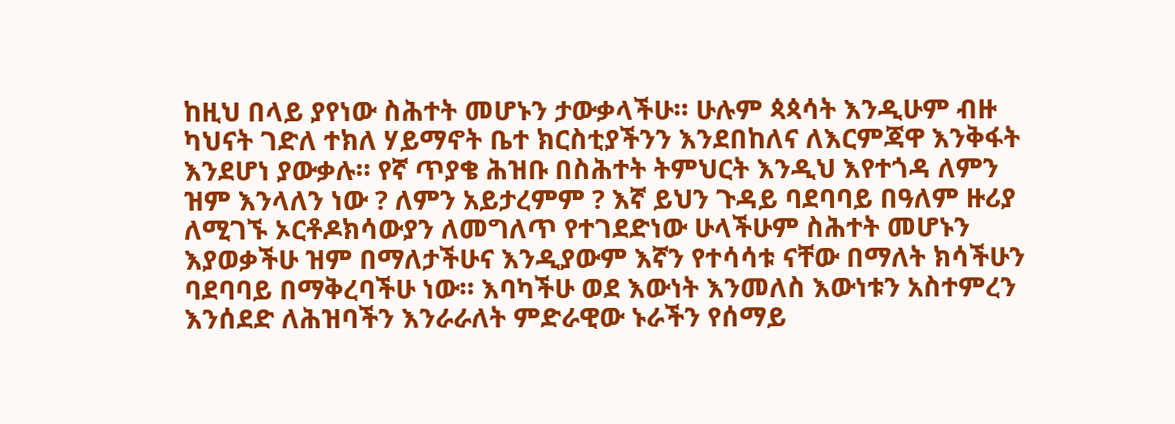ከዚህ በላይ ያየነው ስሕተት መሆኑን ታውቃላችሁ። ሁሉም ጳጳሳት እንዲሁም ብዙ ካህናት ገድለ ተክለ ሃይማኖት ቤተ ክርስቲያችንን እንደበከለና ለእርምጃዋ እንቅፋት እንደሆነ ያውቃሉ። የኛ ጥያቄ ሕዝቡ በስሕተት ትምህርት እንዲህ እየተጎዳ ለምን ዝም እንላለን ነው ? ለምን አይታረምም ? እኛ ይህን ጉዳይ ባደባባይ በዓለም ዙሪያ ለሚገኙ ኦርቶዶክሳውያን ለመግለጥ የተገደድነው ሁላችሁም ስሕተት መሆኑን እያወቃችሁ ዝም በማለታችሁና እንዲያውም እኛን የተሳሳቱ ናቸው በማለት ክሳችሁን ባደባባይ በማቅረባችሁ ነው። እባካችሁ ወደ እውነት እንመለስ እውነቱን አስተምረን እንሰደድ ለሕዝባችን እንራራለት ምድራዊው ኑራችን የሰማይ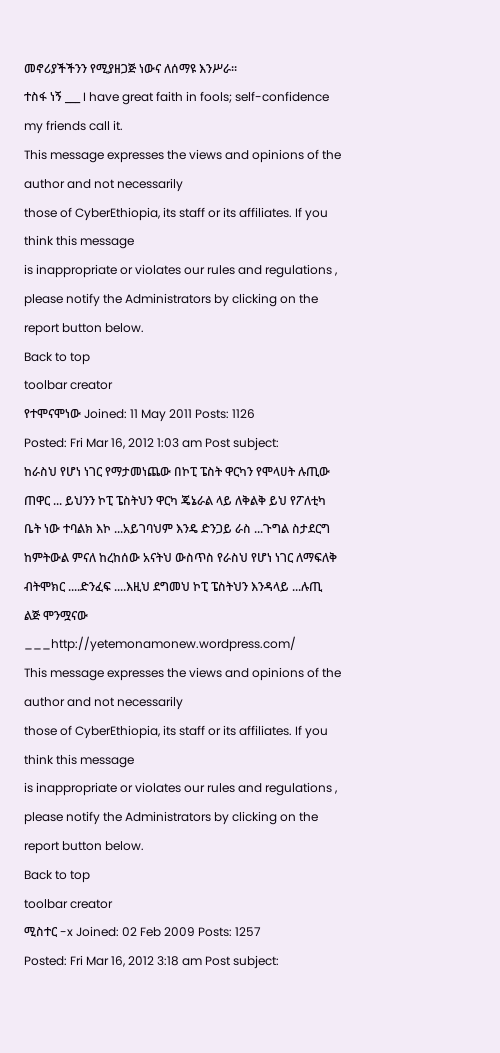መኖሪያችችንን የሚያዘጋጅ ነውና ለሰማዩ እንሥራ።
ተስፋ ነኝ ___ I have great faith in fools; self-confidence my friends call it.
This message expresses the views and opinions of the author and not necessarily
those of CyberEthiopia, its staff or its affiliates. If you think this message
is inappropriate or violates our rules and regulations , please notify the Administrators by clicking on the report button below.
Back to top
toolbar creator
የተሞናሞነው Joined: 11 May 2011 Posts: 1126
Posted: Fri Mar 16, 2012 1:03 am Post subject:
ከራስህ የሆነ ነገር የማታመነጨው በኮፒ ፔስት ዋርካን የሞላሀት ሉጢው ጠዋር ... ይህንን ኮፒ ፔስትህን ዋርካ ጄኔራል ላይ ለቅልቅ ይህ የፖለቲካ ቤት ነው ተባልክ እኮ ...አይገባህም እንዴ ድንጋይ ራስ ...ጉግል ስታደርግ ከምትውል ምናለ ከረከሰው አናትህ ውስጥስ የራስህ የሆነ ነገር ለማፍለቅ ብትሞክር ....ድንፈፍ ....እዚህ ደግመህ ኮፒ ፔስትህን እንዳላይ ...ሉጢ
ልጅ ሞንሟናው ___http://yetemonamonew.wordpress.com/
This message expresses the views and opinions of the author and not necessarily
those of CyberEthiopia, its staff or its affiliates. If you think this message
is inappropriate or violates our rules and regulations , please notify the Administrators by clicking on the report button below.
Back to top
toolbar creator
ሚስተር -x Joined: 02 Feb 2009 Posts: 1257
Posted: Fri Mar 16, 2012 3:18 am Post subject: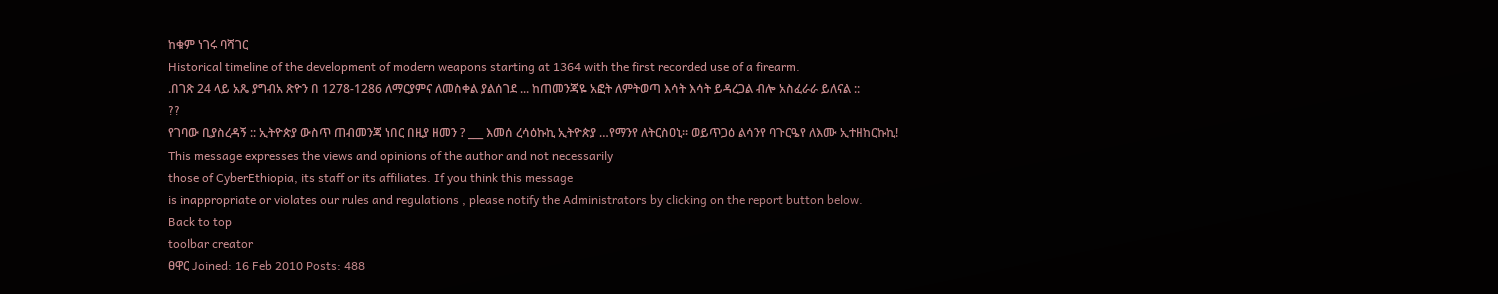ከቁም ነገሩ ባሻገር
Historical timeline of the development of modern weapons starting at 1364 with the first recorded use of a firearm.
.በገጽ 24 ላይ አጼ ያግብአ ጽዮን በ 1278-1286 ለማርያምና ለመስቀል ያልሰገደ ... ከጠመንጃዬ አፎት ለምትወጣ እሳት እሳት ይዳረጋል ብሎ አስፈራራ ይለናል ::
??
የገባው ቢያስረዳኝ :: ኢትዮጵያ ውስጥ ጠብመንጃ ነበር በዚያ ዘመን ? ___ እመሰ ረሳዕኩኪ ኢትዮጵያ …የማንየ ለትርስዐኒ። ወይጥጋዕ ልሳንየ ባጉርዔየ ለእሙ ኢተዘከርኩኪ!
This message expresses the views and opinions of the author and not necessarily
those of CyberEthiopia, its staff or its affiliates. If you think this message
is inappropriate or violates our rules and regulations , please notify the Administrators by clicking on the report button below.
Back to top
toolbar creator
ፀዋር Joined: 16 Feb 2010 Posts: 488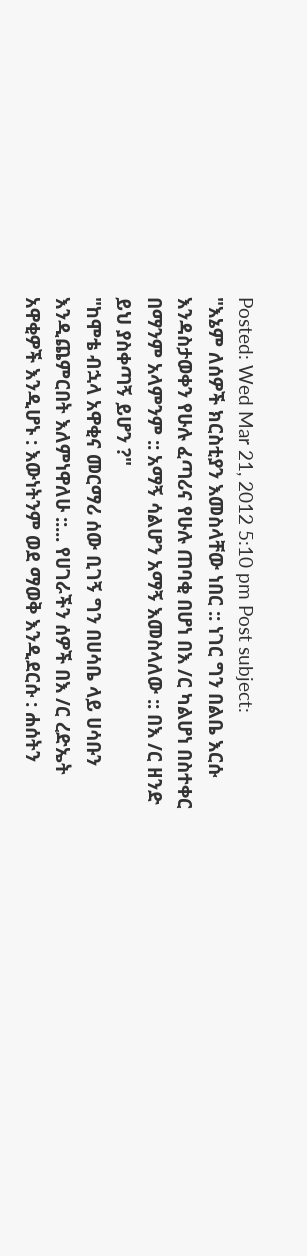Posted: Wed Mar 21, 2012 5:10 pm Post subject:
"እኔም ለሰዎች ክርስቲያን እመስላቸው ነበር :: ነገር ግን በልቤ እርሱ እንዳስታወቀን የሁሉ ፈጣሪና የሁሉ ጠባቂ በሆነ በእ /ር ካልሆነ በስተቀር በማንም አላምንም :: አማኝ ሳልሆን አማኝ እመስላለው :: በእ /ር ዘንድ ይህ ያስቀጣኝ ይሆን ?"
"ከሞቴ ብኋላ አዋቂና መርማሪ ሰው ቢገኝ ግን በሀሳቤ ላይ ሀሳቡን እንዲጨምርበት እለምነዋለሁ ::... የሀገራችን ሰዎች በእ /ር ረድኤት አዋቂዎች እንዲሆኑ : እውነትንም ወደ ማወቅ እንዲደርሱ : ሐሰትን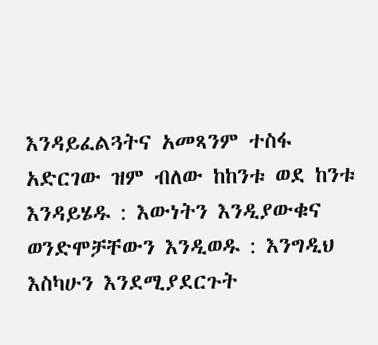እንዳይፈልጓትና አመጻንም ተስፋ አድርገው ዝም ብለው ከከንቱ ወደ ከንቱ እንዳይሄዱ : እውነትን እንዲያውቁና ወንድሞቻቸውን እንዲወዱ : እንግዲህ እስካሁን እንደሚያደርጉት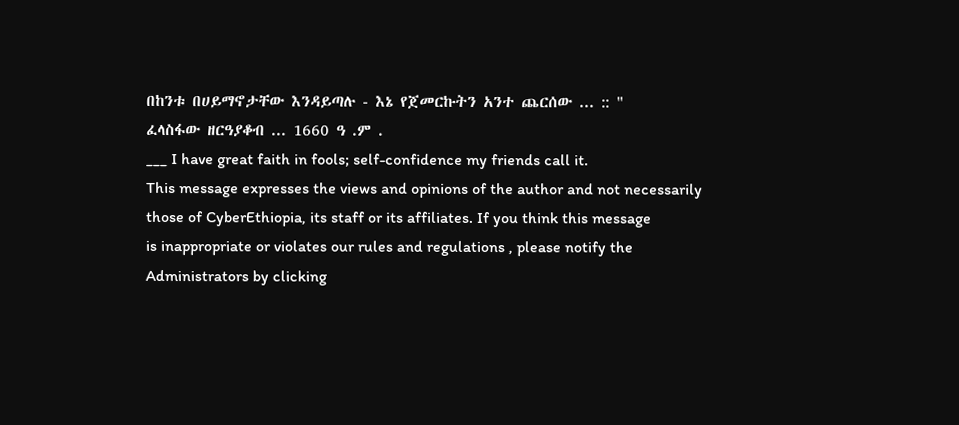በከንቱ በሀይማኖታቸው እንዳይጣሉ - እኔ የጀመርኩትን አንተ ጨርሰው ... :: "
ፈላስፋው ዘርዓያቆብ ... 1660 ዓ .ም .
___ I have great faith in fools; self-confidence my friends call it.
This message expresses the views and opinions of the author and not necessarily
those of CyberEthiopia, its staff or its affiliates. If you think this message
is inappropriate or violates our rules and regulations , please notify the Administrators by clicking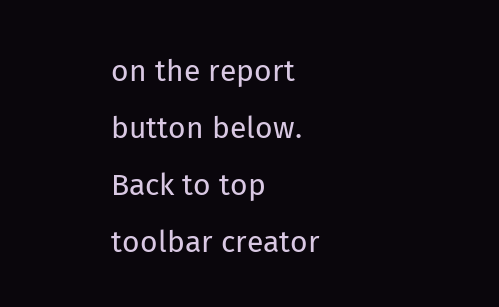on the report button below.
Back to top
toolbar creator